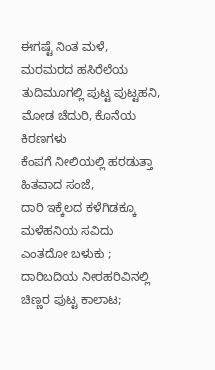ಈಗಷ್ಟೆ ನಿಂತ ಮಳೆ,
ಮರಮರದ ಹಸಿರೆಲೆಯ
ತುದಿಮೂಗಲ್ಲಿ ಪುಟ್ಟ ಪುಟ್ಟಹನಿ,
ಮೋಡ ಚೆದುರಿ, ಕೊನೆಯ ಕಿರಣಗಳು
ಕೆಂಪಗೆ ನೀಲಿಯಲ್ಲಿ ಹರಡುತ್ತಾ
ಹಿತವಾದ ಸಂಜೆ,
ದಾರಿ ಇಕ್ಕೆಲದ ಕಳೆಗಿಡಕ್ಕೂ
ಮಳೆಹನಿಯ ಸವಿದು
ಎಂತದೋ ಬಳುಕು ;
ದಾರಿಬದಿಯ ನೀರಹರಿವಿನಲ್ಲಿ
ಚಿಣ್ಣರ ಪುಟ್ಟ ಕಾಲಾಟ;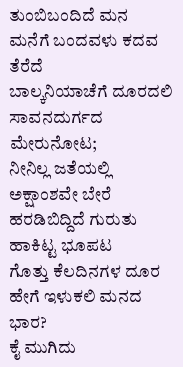ತುಂಬಿಬಂದಿದೆ ಮನ
ಮನೆಗೆ ಬಂದವಳು ಕದವ ತೆರೆದೆ
ಬಾಲ್ಕನಿಯಾಚೆಗೆ ದೂರದಲಿ
ಸಾವನದುರ್ಗದ ಮೇರುನೋಟ;
ನೀನಿಲ್ಲ ಜತೆಯಲ್ಲಿ
ಅಕ್ಷಾಂಶವೇ ಬೇರೆ
ಹರಡಿಬಿದ್ದಿದೆ ಗುರುತು ಹಾಕಿಟ್ಟ ಭೂಪಟ
ಗೊತ್ತು ಕೆಲದಿನಗಳ ದೂರ
ಹೇಗೆ ಇಳುಕಲಿ ಮನದ ಭಾರ?
ಕೈ ಮುಗಿದು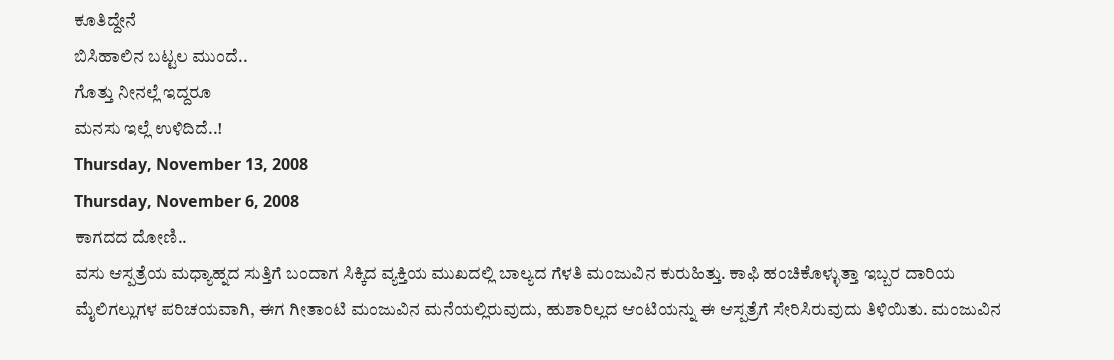ಕೂತಿದ್ದೇನೆ
ಬಿಸಿಹಾಲಿನ ಬಟ್ಟಲ ಮುಂದೆ..
ಗೊತ್ತು ನೀನಲ್ಲೆ ಇದ್ದರೂ
ಮನಸು ಇಲ್ಲೆ ಉಳಿದಿದೆ..!
Thursday, November 13, 2008
Thursday, November 6, 2008
ಕಾಗದದ ದೋಣಿ..
ವಸು ಆಸ್ಪತ್ರೆಯ ಮಧ್ಯಾಹ್ನದ ಸುತ್ತಿಗೆ ಬಂದಾಗ ಸಿಕ್ಕಿದ ವ್ಯಕ್ತಿಯ ಮುಖದಲ್ಲಿ ಬಾಲ್ಯದ ಗೆಳತಿ ಮಂಜುವಿನ ಕುರುಹಿತ್ತು. ಕಾಫಿ ಹಂಚಿಕೊಳ್ಳುತ್ತಾ ಇಬ್ಬರ ದಾರಿಯ ಮೈಲಿಗಲ್ಲುಗಳ ಪರಿಚಯವಾಗಿ, ಈಗ ಗೀತಾಂಟಿ ಮಂಜುವಿನ ಮನೆಯಲ್ಲಿರುವುದು, ಹುಶಾರಿಲ್ಲದ ಆಂಟಿಯನ್ನು ಈ ಆಸ್ಪತ್ರೆಗೆ ಸೇರಿಸಿರುವುದು ತಿಳಿಯಿತು. ಮಂಜುವಿನ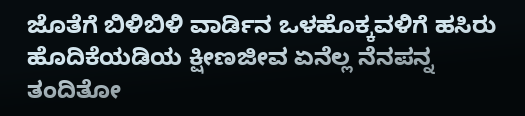ಜೊತೆಗೆ ಬಿಳಿಬಿಳಿ ವಾರ್ಡಿನ ಒಳಹೊಕ್ಕವಳಿಗೆ ಹಸಿರು ಹೊದಿಕೆಯಡಿಯ ಕ್ಷೀಣಜೀವ ಏನೆಲ್ಲ ನೆನಪನ್ನ ತಂದಿತೋ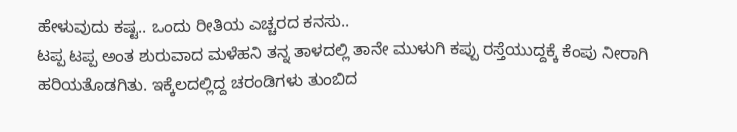ಹೇಳುವುದು ಕಷ್ಟ.. ಒಂದು ರೀತಿಯ ಎಚ್ಚರದ ಕನಸು..
ಟಪ್ಪ ಟಪ್ಪ ಅಂತ ಶುರುವಾದ ಮಳೆಹನಿ ತನ್ನ ತಾಳದಲ್ಲಿ ತಾನೇ ಮುಳುಗಿ ಕಪ್ಪು ರಸ್ತೆಯುದ್ದಕ್ಕೆ ಕೆಂಪು ನೀರಾಗಿ ಹರಿಯತೊಡಗಿತು. ಇಕ್ಕೆಲದಲ್ಲಿದ್ದ ಚರಂಡಿಗಳು ತುಂಬಿದ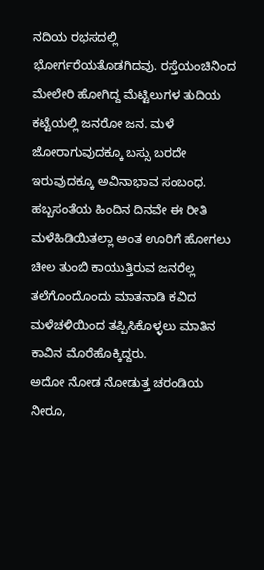ನದಿಯ ರಭಸದಲ್ಲಿ ಭೋರ್ಗರೆಯತೊಡಗಿದವು. ರಸ್ತೆಯಂಚಿನಿಂದ ಮೇಲೇರಿ ಹೋಗಿದ್ದ ಮೆಟ್ಟಿಲುಗಳ ತುದಿಯ ಕಟ್ಟೆಯಲ್ಲಿ ಜನರೋ ಜನ. ಮಳೆ ಜೋರಾಗುವುದಕ್ಕೂ ಬಸ್ಸು ಬರದೇ ಇರುವುದಕ್ಕೂ ಅವಿನಾಭಾವ ಸಂಬಂಧ. ಹಬ್ಬಸಂತೆಯ ಹಿಂದಿನ ದಿನವೇ ಈ ರೀತಿ ಮಳೆಹಿಡಿಯಿತಲ್ಲಾ ಅಂತ ಊರಿಗೆ ಹೋಗಲು ಚೀಲ ತುಂಬಿ ಕಾಯುತ್ತಿರುವ ಜನರೆಲ್ಲ ತಲೆಗೊಂದೊಂದು ಮಾತನಾಡಿ ಕವಿದ ಮಳೆಚಳಿಯಿಂದ ತಪ್ಪಿಸಿಕೊಳ್ಳಲು ಮಾತಿನ ಕಾವಿನ ಮೊರೆಹೊಕ್ಕಿದ್ದರು.
ಅದೋ ನೋಡ ನೋಡುತ್ತ ಚರಂಡಿಯ ನೀರೂ,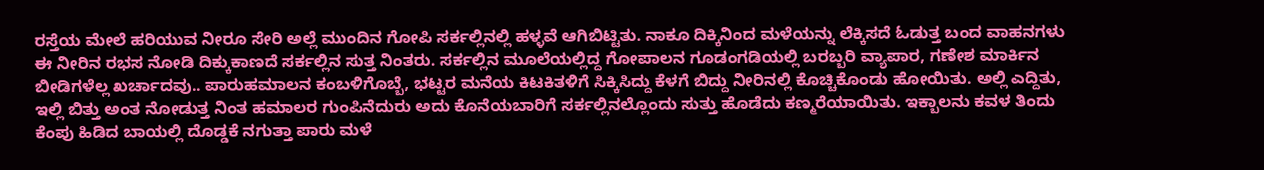ರಸ್ತೆಯ ಮೇಲೆ ಹರಿಯುವ ನೀರೂ ಸೇರಿ ಅಲ್ಲೆ ಮುಂದಿನ ಗೋಪಿ ಸರ್ಕಲ್ಲಿನಲ್ಲಿ ಹಳ್ಳವೆ ಆಗಿಬಿಟ್ಟಿತು. ನಾಕೂ ದಿಕ್ಕಿನಿಂದ ಮಳೆಯನ್ನು ಲೆಕ್ಕಿಸದೆ ಓಡುತ್ತ ಬಂದ ವಾಹನಗಳು ಈ ನೀರಿನ ರಭಸ ನೋಡಿ ದಿಕ್ಕುಕಾಣದೆ ಸರ್ಕಲ್ಲಿನ ಸುತ್ತ ನಿಂತರು. ಸರ್ಕಲ್ಲಿನ ಮೂಲೆಯಲ್ಲಿದ್ದ ಗೋಪಾಲನ ಗೂಡಂಗಡಿಯಲ್ಲಿ ಬರಬ್ಬರಿ ವ್ಯಾಪಾರ, ಗಣೇಶ ಮಾರ್ಕಿನ ಬೀಡಿಗಳೆಲ್ಲ ಖರ್ಚಾದವು.. ಪಾರುಹಮಾಲನ ಕಂಬಳಿಗೊಬ್ಬೆ, ಭಟ್ಟರ ಮನೆಯ ಕಿಟಕಿತಳಿಗೆ ಸಿಕ್ಕಿಸಿದ್ದು ಕೆಳಗೆ ಬಿದ್ದು ನೀರಿನಲ್ಲಿ ಕೊಚ್ಚಿಕೊಂಡು ಹೋಯಿತು. ಅಲ್ಲಿ ಎದ್ದಿತು, ಇಲ್ಲಿ ಬಿತ್ತು ಅಂತ ನೋಡುತ್ತ ನಿಂತ ಹಮಾಲರ ಗುಂಪಿನೆದುರು ಅದು ಕೊನೆಯಬಾರಿಗೆ ಸರ್ಕಲ್ಲಿನಲ್ಲೊಂದು ಸುತ್ತು ಹೊಡೆದು ಕಣ್ಮರೆಯಾಯಿತು. ಇಕ್ಬಾಲನು ಕವಳ ತಿಂದು ಕೆಂಪು ಹಿಡಿದ ಬಾಯಲ್ಲಿ ದೊಡ್ಡಕೆ ನಗುತ್ತಾ ಪಾರು ಮಳೆ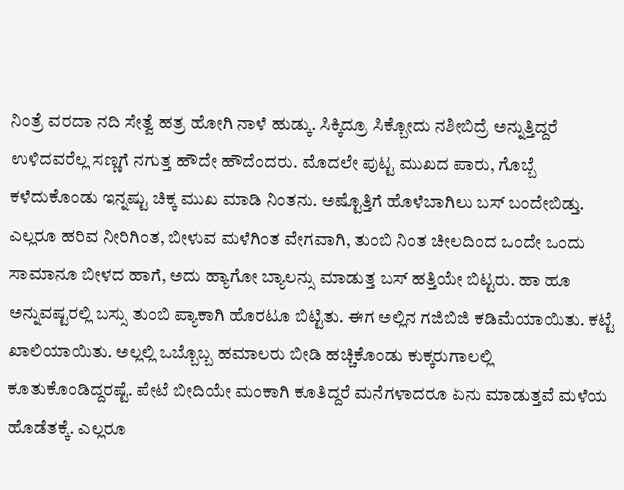ನಿಂತ್ರೆ ವರದಾ ನದಿ ಸೇತ್ವೆ ಹತ್ರ ಹೋಗಿ ನಾಳೆ ಹುಡ್ಕು. ಸಿಕ್ಕಿದ್ರೂ ಸಿಕ್ಬೋದು ನಶೀಬಿದ್ರೆ ಅನ್ನುತ್ತಿದ್ದರೆ ಉಳಿದವರೆಲ್ಲ ಸಣ್ಣಗೆ ನಗುತ್ತ ಹೌದೇ ಹೌದೆಂದರು. ಮೊದಲೇ ಪುಟ್ಟ ಮುಖದ ಪಾರು, ಗೊಬ್ಬೆ ಕಳೆದುಕೊಂಡು ಇನ್ನಷ್ಟು ಚಿಕ್ಕ ಮುಖ ಮಾಡಿ ನಿಂತನು. ಅಷ್ಟೊತ್ತಿಗೆ ಹೊಳೆಬಾಗಿಲು ಬಸ್ ಬಂದೇಬಿಡ್ತು. ಎಲ್ಲರೂ ಹರಿವ ನೀರಿಗಿಂತ, ಬೀಳುವ ಮಳೆಗಿಂತ ವೇಗವಾಗಿ, ತುಂಬಿ ನಿಂತ ಚೀಲದಿಂದ ಒಂದೇ ಒಂದು ಸಾಮಾನೂ ಬೀಳದ ಹಾಗೆ, ಅದು ಹ್ಯಾಗೋ ಬ್ಯಾಲನ್ಸು ಮಾಡುತ್ತ ಬಸ್ ಹತ್ತಿಯೇ ಬಿಟ್ಟರು. ಹಾ ಹೂ ಅನ್ನುವಷ್ಟರಲ್ಲಿ ಬಸ್ಸು ತುಂಬಿ ಪ್ಯಾಕಾಗಿ ಹೊರಟೂ ಬಿಟ್ಟಿತು. ಈಗ ಅಲ್ಲಿನ ಗಜಿಬಿಜಿ ಕಡಿಮೆಯಾಯಿತು. ಕಟ್ಟೆ ಖಾಲಿಯಾಯಿತು. ಅಲ್ಲಲ್ಲಿ ಒಬ್ಬೊಬ್ಬ ಹಮಾಲರು ಬೀಡಿ ಹಚ್ಚಿಕೊಂಡು ಕುಕ್ಕರುಗಾಲಲ್ಲಿ ಕೂತುಕೊಂಡಿದ್ದರಷ್ಟೆ. ಪೇಟೆ ಬೀದಿಯೇ ಮಂಕಾಗಿ ಕೂತಿದ್ದರೆ ಮನೆಗಳಾದರೂ ಏನು ಮಾಡುತ್ತವೆ ಮಳೆಯ ಹೊಡೆತಕ್ಕೆ. ಎಲ್ಲರೂ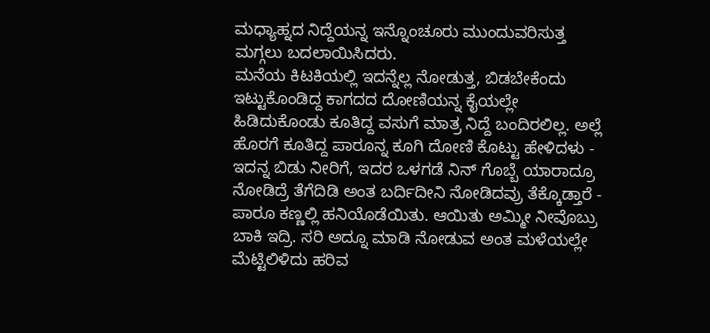ಮಧ್ಯಾಹ್ನದ ನಿದ್ದೆಯನ್ನ ಇನ್ನೊಂಚೂರು ಮುಂದುವರಿಸುತ್ತ ಮಗ್ಗಲು ಬದಲಾಯಿಸಿದರು.
ಮನೆಯ ಕಿಟಕಿಯಲ್ಲಿ ಇದನ್ನೆಲ್ಲ ನೋಡುತ್ತ, ಬಿಡಬೇಕೆಂದು ಇಟ್ಟುಕೊಂಡಿದ್ದ ಕಾಗದದ ದೋಣಿಯನ್ನ ಕೈಯಲ್ಲೇ ಹಿಡಿದುಕೊಂಡು ಕೂತಿದ್ದ ವಸುಗೆ ಮಾತ್ರ ನಿದ್ದೆ ಬಂದಿರಲಿಲ್ಲ. ಅಲ್ಲೆ ಹೊರಗೆ ಕೂತಿದ್ದ ಪಾರೂನ್ನ ಕೂಗಿ ದೋಣಿ ಕೊಟ್ಟು ಹೇಳಿದಳು - ಇದನ್ನ ಬಿಡು ನೀರಿಗೆ, ಇದರ ಒಳಗಡೆ ನಿನ್ ಗೊಬ್ಬೆ ಯಾರಾದ್ರೂ ನೋಡಿದ್ರೆ ತೆಗೆದಿಡಿ ಅಂತ ಬರ್ದಿದೀನಿ ನೋಡಿದವ್ರು ತೆಕ್ಕೊಡ್ತಾರೆ - ಪಾರೂ ಕಣ್ಣಲ್ಲಿ ಹನಿಯೊಡೆಯಿತು. ಆಯಿತು ಅಮ್ಮೀ ನೀವೊಬ್ರು ಬಾಕಿ ಇದ್ರಿ. ಸರಿ ಅದ್ನೂ ಮಾಡಿ ನೋಡುವ ಅಂತ ಮಳೆಯಲ್ಲೇ ಮೆಟ್ಟಿಲಿಳಿದು ಹರಿವ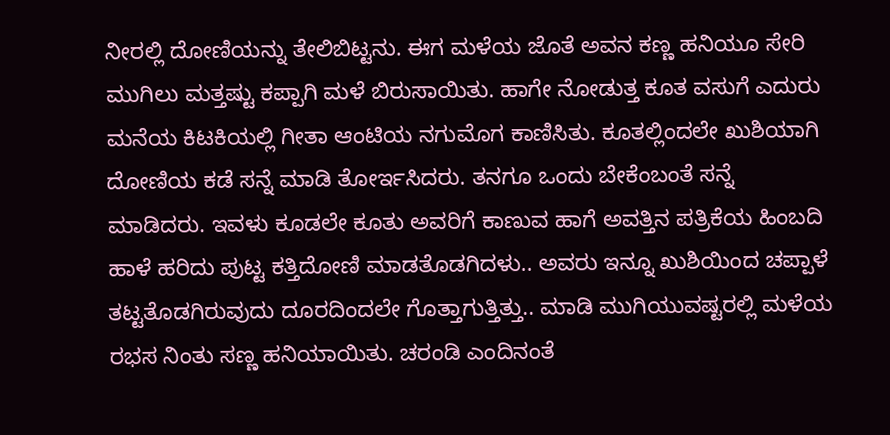ನೀರಲ್ಲಿ ದೋಣಿಯನ್ನು ತೇಲಿಬಿಟ್ಟನು. ಈಗ ಮಳೆಯ ಜೊತೆ ಅವನ ಕಣ್ಣ ಹನಿಯೂ ಸೇರಿ ಮುಗಿಲು ಮತ್ತಷ್ಟು ಕಪ್ಪಾಗಿ ಮಳೆ ಬಿರುಸಾಯಿತು. ಹಾಗೇ ನೋಡುತ್ತ ಕೂತ ವಸುಗೆ ಎದುರು ಮನೆಯ ಕಿಟಕಿಯಲ್ಲಿ ಗೀತಾ ಆಂಟಿಯ ನಗುಮೊಗ ಕಾಣಿಸಿತು. ಕೂತಲ್ಲಿಂದಲೇ ಖುಶಿಯಾಗಿ ದೋಣಿಯ ಕಡೆ ಸನ್ನೆ ಮಾಡಿ ತೋರ್ಇಸಿದರು. ತನಗೂ ಒಂದು ಬೇಕೆಂಬಂತೆ ಸನ್ನೆ ಮಾಡಿದರು. ಇವಳು ಕೂಡಲೇ ಕೂತು ಅವರಿಗೆ ಕಾಣುವ ಹಾಗೆ ಅವತ್ತಿನ ಪತ್ರಿಕೆಯ ಹಿಂಬದಿ ಹಾಳೆ ಹರಿದು ಪುಟ್ಟ ಕತ್ತಿದೋಣಿ ಮಾಡತೊಡಗಿದಳು.. ಅವರು ಇನ್ನೂ ಖುಶಿಯಿಂದ ಚಪ್ಪಾಳೆ ತಟ್ಟತೊಡಗಿರುವುದು ದೂರದಿಂದಲೇ ಗೊತ್ತಾಗುತ್ತಿತ್ತು.. ಮಾಡಿ ಮುಗಿಯುವಷ್ಟರಲ್ಲಿ ಮಳೆಯ ರಭಸ ನಿಂತು ಸಣ್ಣ ಹನಿಯಾಯಿತು. ಚರಂಡಿ ಎಂದಿನಂತೆ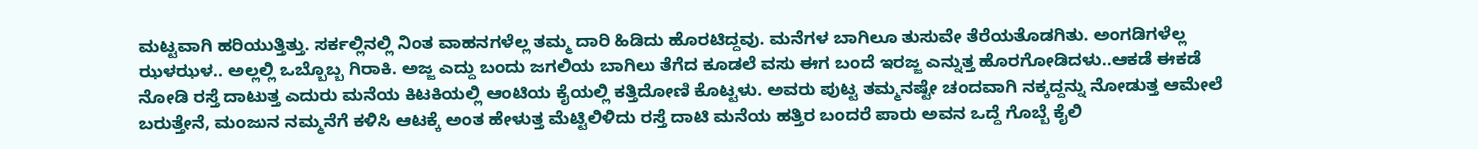ಮಟ್ಟವಾಗಿ ಹರಿಯುತ್ತಿತ್ತು. ಸರ್ಕಲ್ಲಿನಲ್ಲಿ ನಿಂತ ವಾಹನಗಳೆಲ್ಲ ತಮ್ಮ ದಾರಿ ಹಿಡಿದು ಹೊರಟಿದ್ದವು. ಮನೆಗಳ ಬಾಗಿಲೂ ತುಸುವೇ ತೆರೆಯತೊಡಗಿತು. ಅಂಗಡಿಗಳೆಲ್ಲ ಝಳಝಳ.. ಅಲ್ಲಲ್ಲಿ ಒಬ್ಬೊಬ್ಬ ಗಿರಾಕಿ. ಅಜ್ಜ ಎದ್ದು ಬಂದು ಜಗಲಿಯ ಬಾಗಿಲು ತೆಗೆದ ಕೂಡಲೆ ವಸು ಈಗ ಬಂದೆ ಇರಜ್ಜ ಎನ್ನುತ್ತ ಹೊರಗೋಡಿದಳು..ಆಕಡೆ ಈಕಡೆ ನೋಡಿ ರಸ್ತೆ ದಾಟುತ್ತ ಎದುರು ಮನೆಯ ಕಿಟಕಿಯಲ್ಲಿ ಆಂಟಿಯ ಕೈಯಲ್ಲಿ ಕತ್ತಿದೋಣಿ ಕೊಟ್ಟಳು. ಅವರು ಪುಟ್ಟ ತಮ್ಮನಷ್ಟೇ ಚಂದವಾಗಿ ನಕ್ಕದ್ದನ್ನು ನೋಡುತ್ತ ಆಮೇಲೆ ಬರುತ್ತೇನೆ, ಮಂಜುನ ನಮ್ಮನೆಗೆ ಕಳಿಸಿ ಆಟಕ್ಕೆ ಅಂತ ಹೇಳುತ್ತ ಮೆಟ್ಟಿಲಿಳಿದು ರಸ್ತೆ ದಾಟಿ ಮನೆಯ ಹತ್ತಿರ ಬಂದರೆ ಪಾರು ಅವನ ಒದ್ದೆ ಗೊಬ್ಬೆ ಕೈಲಿ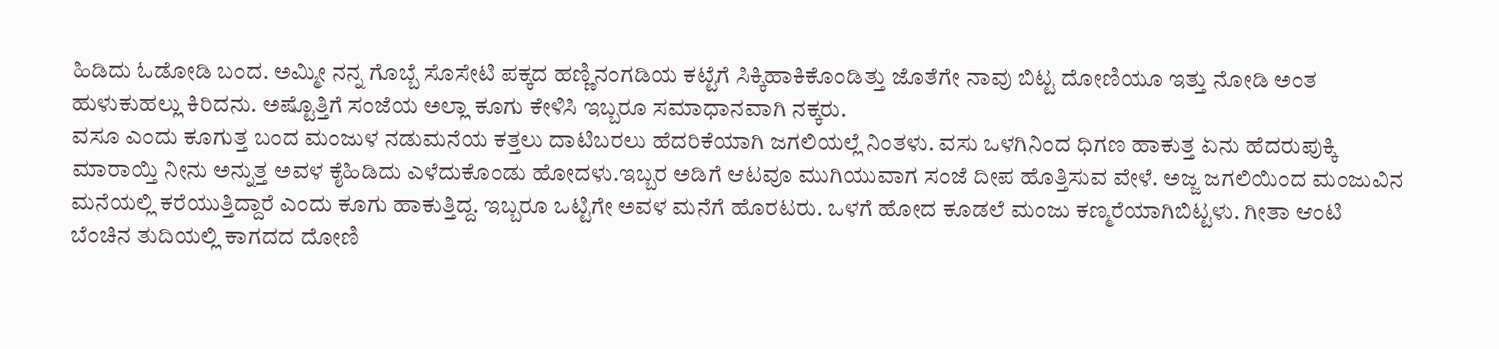ಹಿಡಿದು ಓಡೋಡಿ ಬಂದ. ಅಮ್ಮೀ ನನ್ನ ಗೊಬ್ಬೆ ಸೊಸೇಟಿ ಪಕ್ಕದ ಹಣ್ಣಿನಂಗಡಿಯ ಕಟ್ಟೆಗೆ ಸಿಕ್ಕಿಹಾಕಿಕೊಂಡಿತ್ತು ಜೊತೆಗೇ ನಾವು ಬಿಟ್ಟ ದೋಣಿಯೂ ಇತ್ತು ನೋಡಿ ಅಂತ ಹುಳುಕುಹಲ್ಲು ಕಿರಿದನು. ಅಷ್ಟೊತ್ತಿಗೆ ಸಂಜೆಯ ಅಲ್ಲಾ ಕೂಗು ಕೇಳಿಸಿ ಇಬ್ಬರೂ ಸಮಾಧಾನವಾಗಿ ನಕ್ಕರು.
ವಸೂ ಎಂದು ಕೂಗುತ್ತ ಬಂದ ಮಂಜುಳ ನಡುಮನೆಯ ಕತ್ತಲು ದಾಟಿಬರಲು ಹೆದರಿಕೆಯಾಗಿ ಜಗಲಿಯಲ್ಲೆ ನಿಂತಳು. ವಸು ಒಳಗಿನಿಂದ ಧಿಗಣ ಹಾಕುತ್ತ ಏನು ಹೆದರುಪುಕ್ಕಿ ಮಾರಾಯ್ತಿ ನೀನು ಅನ್ನುತ್ತ ಅವಳ ಕೈಹಿಡಿದು ಎಳೆದುಕೊಂಡು ಹೋದಳು.ಇಬ್ಬರ ಅಡಿಗೆ ಆಟವೂ ಮುಗಿಯುವಾಗ ಸಂಜೆ ದೀಪ ಹೊತ್ತಿಸುವ ವೇಳೆ. ಅಜ್ಜ ಜಗಲಿಯಿಂದ ಮಂಜುವಿನ ಮನೆಯಲ್ಲಿ ಕರೆಯುತ್ತಿದ್ದಾರೆ ಎಂದು ಕೂಗು ಹಾಕುತ್ತಿದ್ದ. ಇಬ್ಬರೂ ಒಟ್ಟಿಗೇ ಅವಳ ಮನೆಗೆ ಹೊರಟರು. ಒಳಗೆ ಹೋದ ಕೂಡಲೆ ಮಂಜು ಕಣ್ಮರೆಯಾಗಿಬಿಟ್ಟಳು. ಗೀತಾ ಆಂಟಿ ಬೆಂಚಿನ ತುದಿಯಲ್ಲಿ ಕಾಗದದ ದೋಣಿ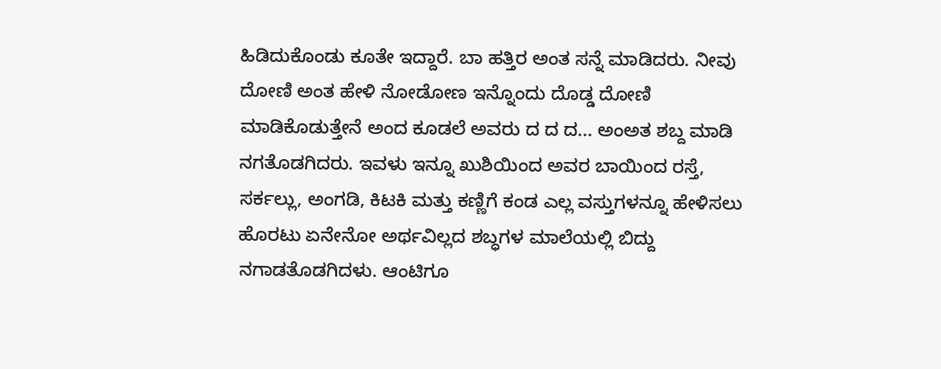ಹಿಡಿದುಕೊಂಡು ಕೂತೇ ಇದ್ದಾರೆ. ಬಾ ಹತ್ತಿರ ಅಂತ ಸನ್ನೆ ಮಾಡಿದರು. ನೀವು ದೋಣಿ ಅಂತ ಹೇಳಿ ನೋಡೋಣ ಇನ್ನೊಂದು ದೊಡ್ಡ ದೋಣಿ ಮಾಡಿಕೊಡುತ್ತೇನೆ ಅಂದ ಕೂಡಲೆ ಅವರು ದ ದ ದ... ಅಂಅತ ಶಬ್ದ ಮಾಡಿ ನಗತೊಡಗಿದರು. ಇವಳು ಇನ್ನೂ ಖುಶಿಯಿಂದ ಅವರ ಬಾಯಿಂದ ರಸ್ತೆ, ಸರ್ಕಲ್ಲು, ಅಂಗಡಿ, ಕಿಟಕಿ ಮತ್ತು ಕಣ್ಣಿಗೆ ಕಂಡ ಎಲ್ಲ ವಸ್ತುಗಳನ್ನೂ ಹೇಳಿಸಲು ಹೊರಟು ಏನೇನೋ ಅರ್ಥವಿಲ್ಲದ ಶಬ್ಧಗಳ ಮಾಲೆಯಲ್ಲಿ ಬಿದ್ದು ನಗಾಡತೊಡಗಿದಳು. ಆಂಟಿಗೂ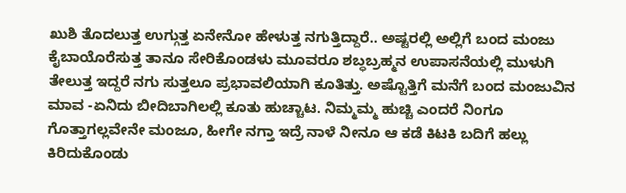ಖುಶಿ ತೊದಲುತ್ತ ಉಗ್ಗುತ್ತ ಏನೇನೋ ಹೇಳುತ್ತ ನಗುತ್ತಿದ್ದಾರೆ.. ಅಷ್ಟರಲ್ಲಿ ಅಲ್ಲಿಗೆ ಬಂದ ಮಂಜು ಕೈಬಾಯೊರೆಸುತ್ತ ತಾನೂ ಸೇರಿಕೊಂಡಳು ಮೂವರೂ ಶಬ್ಧಬ್ರಹ್ಮನ ಉಪಾಸನೆಯಲ್ಲಿ ಮುಳುಗಿ ತೇಲುತ್ತ ಇದ್ದರೆ ನಗು ಸುತ್ತಲೂ ಪ್ರಭಾವಲಿಯಾಗಿ ಕೂತಿತ್ತು. ಅಷ್ಟೊತ್ತಿಗೆ ಮನೆಗೆ ಬಂದ ಮಂಜುವಿನ ಮಾವ -ಏನಿದು ಬೀದಿಬಾಗಿಲಲ್ಲಿ ಕೂತು ಹುಚ್ಚಾಟ. ನಿಮ್ಮಮ್ಮ ಹುಚ್ಚಿ ಎಂದರೆ ನಿಂಗೂ ಗೊತ್ತಾಗಲ್ಲವೇನೇ ಮಂಜೂ, ಹೀಗೇ ನಗ್ತಾ ಇದ್ರೆ ನಾಳೆ ನೀನೂ ಆ ಕಡೆ ಕಿಟಕಿ ಬದಿಗೆ ಹಲ್ಲು ಕಿರಿದುಕೊಂಡು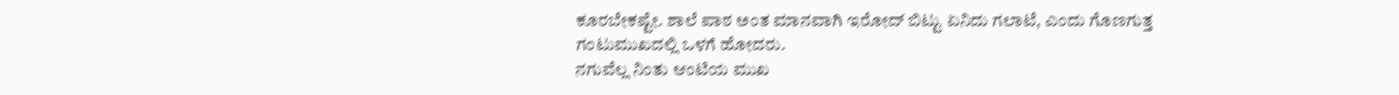ಕೂರಬೇಕಷ್ಟೇ. ಶಾಲೆ ಪಾಠ ಅಂತ ಮಾನವಾಗಿ ಇರೋದ್ ಬಿಟ್ಟು ಏನಿದು ಗಲಾಟೆ, ಎಂದು ಗೊಣಗುತ್ತ ಗಂಟುಮುಖದಲ್ಲಿ ಒಳಗೆ ಹೋದರು.
ನಗುವೆಲ್ಲ ನಿಂತು ಆಂಟಿಯ ಮುಖ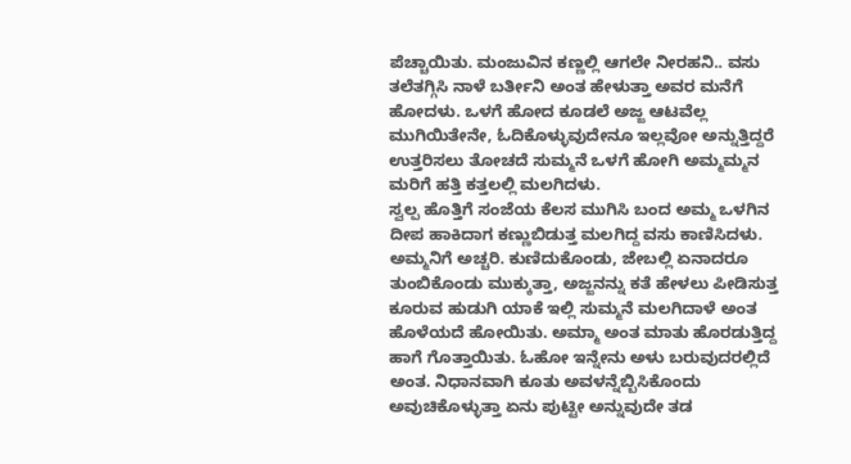ಪೆಚ್ಚಾಯಿತು. ಮಂಜುವಿನ ಕಣ್ಣಲ್ಲಿ ಆಗಲೇ ನೀರಹನಿ.. ವಸು ತಲೆತಗ್ಗಿಸಿ ನಾಳೆ ಬರ್ತೀನಿ ಅಂತ ಹೇಳುತ್ತಾ ಅವರ ಮನೆಗೆ ಹೋದಳು. ಒಳಗೆ ಹೋದ ಕೂಡಲೆ ಅಜ್ಜ ಆಟವೆಲ್ಲ ಮುಗಿಯಿತೇನೇ, ಓದಿಕೊಳ್ಳುವುದೇನೂ ಇಲ್ಲವೋ ಅನ್ನುತ್ತಿದ್ದರೆ ಉತ್ತರಿಸಲು ತೋಚದೆ ಸುಮ್ಮನೆ ಒಳಗೆ ಹೋಗಿ ಅಮ್ಮಮ್ಮನ ಮರಿಗೆ ಹತ್ತಿ ಕತ್ತಲಲ್ಲಿ ಮಲಗಿದಳು.
ಸ್ವಲ್ಪ ಹೊತ್ತಿಗೆ ಸಂಜೆಯ ಕೆಲಸ ಮುಗಿಸಿ ಬಂದ ಅಮ್ಮ ಒಳಗಿನ ದೀಪ ಹಾಕಿದಾಗ ಕಣ್ಣುಬಿಡುತ್ತ ಮಲಗಿದ್ದ ವಸು ಕಾಣಿಸಿದಳು. ಅಮ್ಮನಿಗೆ ಅಚ್ಚರಿ. ಕುಣಿದುಕೊಂಡು, ಜೇಬಲ್ಲಿ ಏನಾದರೂ ತುಂಬಿಕೊಂಡು ಮುಕ್ಕುತ್ತಾ, ಅಜ್ಜನನ್ನು ಕತೆ ಹೇಳಲು ಪೀಡಿಸುತ್ತ ಕೂರುವ ಹುಡುಗಿ ಯಾಕೆ ಇಲ್ಲಿ ಸುಮ್ಮನೆ ಮಲಗಿದಾಳೆ ಅಂತ ಹೊಳೆಯದೆ ಹೋಯಿತು. ಅಮ್ಮಾ ಅಂತ ಮಾತು ಹೊರಡುತ್ತಿದ್ದ ಹಾಗೆ ಗೊತ್ತಾಯಿತು. ಓಹೋ ಇನ್ನೇನು ಅಳು ಬರುವುದರಲ್ಲಿದೆ ಅಂತ. ನಿಧಾನವಾಗಿ ಕೂತು ಅವಳನ್ನೆಬ್ಬಿಸಿಕೊಂದು ಅವುಚಿಕೊಳ್ಳುತ್ತಾ ಏನು ಪುಟ್ಟೀ ಅನ್ನುವುದೇ ತಡ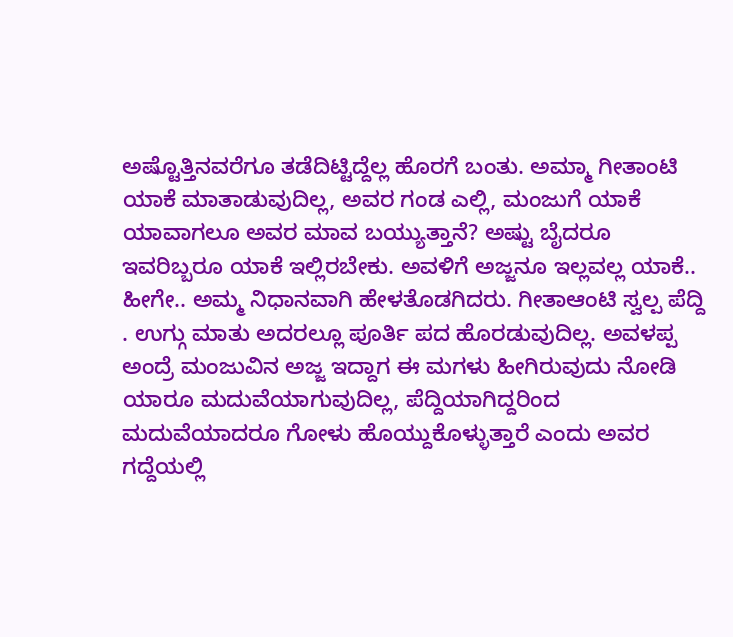ಅಷ್ಟೊತ್ತಿನವರೆಗೂ ತಡೆದಿಟ್ಟಿದ್ದೆಲ್ಲ ಹೊರಗೆ ಬಂತು. ಅಮ್ಮಾ ಗೀತಾಂಟಿ ಯಾಕೆ ಮಾತಾಡುವುದಿಲ್ಲ, ಅವರ ಗಂಡ ಎಲ್ಲಿ, ಮಂಜುಗೆ ಯಾಕೆ ಯಾವಾಗಲೂ ಅವರ ಮಾವ ಬಯ್ಯುತ್ತಾನೆ? ಅಷ್ಟು ಬೈದರೂ ಇವರಿಬ್ಬರೂ ಯಾಕೆ ಇಲ್ಲಿರಬೇಕು. ಅವಳಿಗೆ ಅಜ್ಜನೂ ಇಲ್ಲವಲ್ಲ ಯಾಕೆ.. ಹೀಗೇ.. ಅಮ್ಮ ನಿಧಾನವಾಗಿ ಹೇಳತೊಡಗಿದರು. ಗೀತಾಆಂಟಿ ಸ್ವಲ್ಪ ಪೆದ್ದಿ . ಉಗ್ಗು ಮಾತು ಅದರಲ್ಲೂ ಪೂರ್ತಿ ಪದ ಹೊರಡುವುದಿಲ್ಲ. ಅವಳಪ್ಪ ಅಂದ್ರೆ ಮಂಜುವಿನ ಅಜ್ಜ ಇದ್ದಾಗ ಈ ಮಗಳು ಹೀಗಿರುವುದು ನೋಡಿ ಯಾರೂ ಮದುವೆಯಾಗುವುದಿಲ್ಲ, ಪೆದ್ದಿಯಾಗಿದ್ದರಿಂದ ಮದುವೆಯಾದರೂ ಗೋಳು ಹೊಯ್ದುಕೊಳ್ಳುತ್ತಾರೆ ಎಂದು ಅವರ ಗದ್ದೆಯಲ್ಲಿ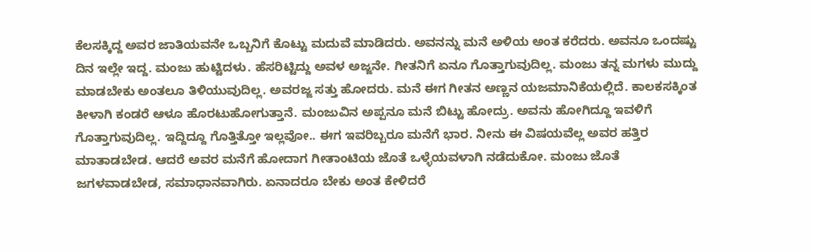ಕೆಲಸಕ್ಕಿದ್ದ ಅವರ ಜಾತಿಯವನೇ ಒಬ್ಬನಿಗೆ ಕೊಟ್ಟು ಮದುವೆ ಮಾಡಿದರು. ಅವನನ್ನು ಮನೆ ಅಳಿಯ ಅಂತ ಕರೆದರು. ಅವನೂ ಒಂದಷ್ಟು ದಿನ ಇಲ್ಲೇ ಇದ್ದ. ಮಂಜು ಹುಟ್ಟಿದಳು. ಹೆಸರಿಟ್ಟಿದ್ದು ಅವಳ ಅಜ್ಜನೇ. ಗೀತನಿಗೆ ಏನೂ ಗೊತ್ತಾಗುವುದಿಲ್ಲ. ಮಂಜು ತನ್ನ ಮಗಳು ಮುದ್ದು ಮಾಡಬೇಕು ಅಂತಲೂ ತಿಳಿಯುವುದಿಲ್ಲ. ಅವರಜ್ಜ ಸತ್ತು ಹೋದರು. ಮನೆ ಈಗ ಗೀತನ ಅಣ್ಣನ ಯಜಮಾನಿಕೆಯಲ್ಲಿದೆ. ಕಾಲಕಸಕ್ಕಿಂತ ಕೀಳಾಗಿ ಕಂಡರೆ ಆಳೂ ಹೊರಟುಹೋಗುತ್ತಾನೆ. ಮಂಜುವಿನ ಅಪ್ಪನೂ ಮನೆ ಬಿಟ್ಟು ಹೋದ್ರು. ಅವನು ಹೋಗಿದ್ದೂ ಇವಳಿಗೆ ಗೊತ್ತಾಗುವುದಿಲ್ಲ. ಇದ್ದಿದ್ದೂ ಗೊತ್ತಿತ್ತೋ ಇಲ್ಲವೋ.. ಈಗ ಇವರಿಬ್ಬರೂ ಮನೆಗೆ ಭಾರ. ನೀನು ಈ ವಿಷಯವೆಲ್ಲ ಅವರ ಹತ್ತಿರ ಮಾತಾಡಬೇಡ. ಆದರೆ ಅವರ ಮನೆಗೆ ಹೋದಾಗ ಗೀತಾಂಟಿಯ ಜೊತೆ ಒಳ್ಳೆಯವಳಾಗಿ ನಡೆದುಕೋ. ಮಂಜು ಜೊತೆ ಜಗಳವಾಡಬೇಡ, ಸಮಾಧಾನವಾಗಿರು. ಏನಾದರೂ ಬೇಕು ಅಂತ ಕೇಳಿದರೆ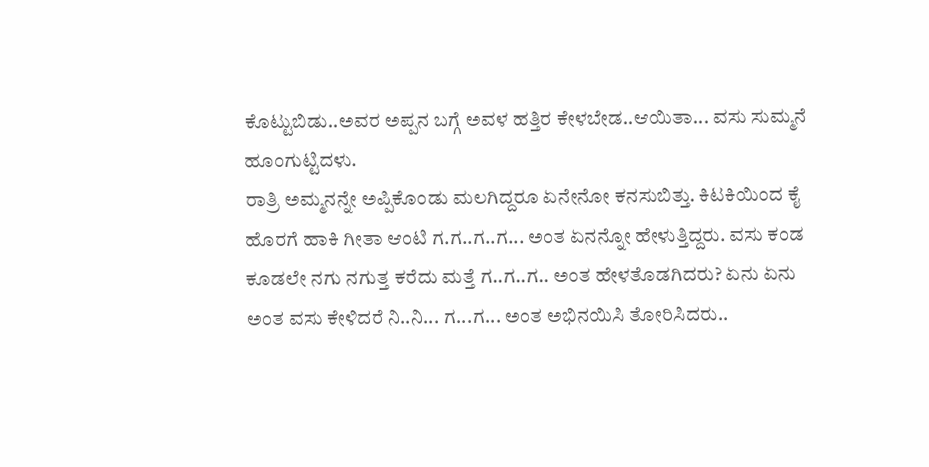ಕೊಟ್ಟುಬಿಡು..ಅವರ ಅಪ್ಪನ ಬಗ್ಗೆ ಅವಳ ಹತ್ತಿರ ಕೇಳಬೇಡ..ಆಯಿತಾ... ವಸು ಸುಮ್ಮನೆ ಹೂಂಗುಟ್ಟಿದಳು.
ರಾತ್ರಿ ಅಮ್ಮನನ್ನೇ ಅಪ್ಪಿಕೊಂಡು ಮಲಗಿದ್ದರೂ ಏನೇನೋ ಕನಸುಬಿತ್ತು. ಕಿಟಕಿಯಿಂದ ಕೈ ಹೊರಗೆ ಹಾಕಿ ಗೀತಾ ಆಂಟಿ ಗ.ಗ..ಗ..ಗ... ಅಂತ ಏನನ್ನೋ ಹೇಳುತ್ತಿದ್ದರು. ವಸು ಕಂಡ ಕೂಡಲೇ ನಗು ನಗುತ್ತ ಕರೆದು ಮತ್ತೆ ಗ..ಗ..ಗ.. ಅಂತ ಹೇಳತೊಡಗಿದರು? ಏನು ಏನು ಅಂತ ವಸು ಕೇಳಿದರೆ ನಿ..ನಿ... ಗ...ಗ... ಅಂತ ಅಭಿನಯಿಸಿ ತೋರಿಸಿದರು..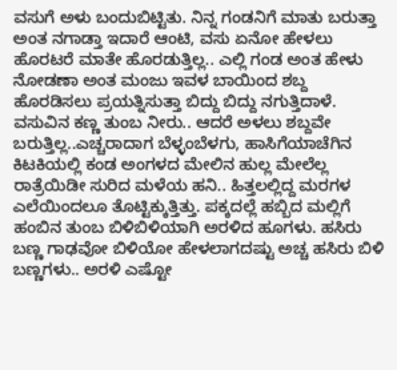ವಸುಗೆ ಅಳು ಬಂದುಬಿಟ್ಟಿತು. ನಿನ್ನ ಗಂಡನಿಗೆ ಮಾತು ಬರುತ್ತಾ ಅಂತ ನಗಾಡ್ತಾ ಇದಾರೆ ಆಂಟಿ, ವಸು ಏನೋ ಹೇಳಲು ಹೊರಟರೆ ಮಾತೇ ಹೊರಡುತ್ತಿಲ್ಲ.. ಎಲ್ಲಿ ಗಂಡ ಅಂತ ಹೇಳು ನೋಡಣಾ ಅಂತ ಮಂಜು ಇವಳ ಬಾಯಿಂದ ಶಬ್ದ ಹೊರಡಿಸಲು ಪ್ರಯತ್ನಿಸುತ್ತಾ ಬಿದ್ದು ಬಿದ್ದು ನಗುತ್ತಿದಾಳೆ. ವಸುವಿನ ಕಣ್ಣ ತುಂಬ ನೀರು.. ಆದರೆ ಅಳಲು ಶಬ್ದವೇ ಬರುತ್ತಿಲ್ಲ..ಎಚ್ಚರಾದಾಗ ಬೆಳ್ಳಂಬೆಳಗು, ಹಾಸಿಗೆಯಾಚೆಗಿನ ಕಿಟಕಿಯಲ್ಲಿ ಕಂಡ ಅಂಗಳದ ಮೇಲಿನ ಹುಲ್ಲ ಮೇಲೆಲ್ಲ ರಾತ್ರೆಯಿಡೀ ಸುರಿದ ಮಳೆಯ ಹನಿ.. ಹಿತ್ತಲಲ್ಲಿದ್ದ ಮರಗಳ ಎಲೆಯಿಂದಲೂ ತೊಟ್ಟಿಕ್ಕುತ್ತಿತ್ತು. ಪಕ್ಕದಲ್ಲೆ ಹಬ್ಬಿದ ಮಲ್ಲಿಗೆ ಹಂಬಿನ ತುಂಬ ಬಿಳಿಬಿಳಿಯಾಗಿ ಅರಳಿದ ಹೂಗಳು. ಹಸಿರು ಬಣ್ಣ ಗಾಢವೋ ಬಿಳಿಯೋ ಹೇಳಲಾಗದಷ್ಟು ಅಚ್ಚ ಹಸಿರು ಬಿಳಿ ಬಣ್ಣಗಳು.. ಅರಳಿ ಎಷ್ಟೋ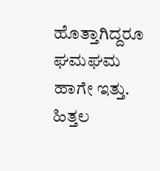ಹೊತ್ತಾಗಿದ್ದರೂ ಘಮಘಮ ಹಾಗೇ ಇತ್ತು. ಹಿತ್ತಲ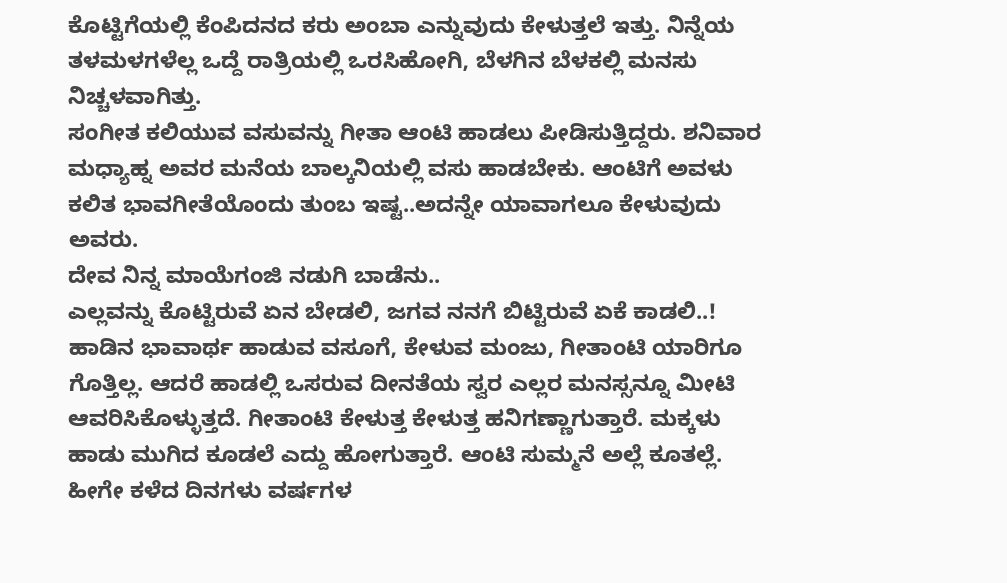ಕೊಟ್ಟಿಗೆಯಲ್ಲಿ ಕೆಂಪಿದನದ ಕರು ಅಂಬಾ ಎನ್ನುವುದು ಕೇಳುತ್ತಲೆ ಇತ್ತು. ನಿನ್ನೆಯ ತಳಮಳಗಳೆಲ್ಲ ಒದ್ದೆ ರಾತ್ರಿಯಲ್ಲಿ ಒರಸಿಹೋಗಿ, ಬೆಳಗಿನ ಬೆಳಕಲ್ಲಿ ಮನಸು ನಿಚ್ಚಳವಾಗಿತ್ತು.
ಸಂಗೀತ ಕಲಿಯುವ ವಸುವನ್ನು ಗೀತಾ ಆಂಟಿ ಹಾಡಲು ಪೀಡಿಸುತ್ತಿದ್ದರು. ಶನಿವಾರ ಮಧ್ಯಾಹ್ನ ಅವರ ಮನೆಯ ಬಾಲ್ಕನಿಯಲ್ಲಿ ವಸು ಹಾಡಬೇಕು. ಆಂಟಿಗೆ ಅವಳು ಕಲಿತ ಭಾವಗೀತೆಯೊಂದು ತುಂಬ ಇಷ್ಟ..ಅದನ್ನೇ ಯಾವಾಗಲೂ ಕೇಳುವುದು ಅವರು.
ದೇವ ನಿನ್ನ ಮಾಯೆಗಂಜಿ ನಡುಗಿ ಬಾಡೆನು..
ಎಲ್ಲವನ್ನು ಕೊಟ್ಟಿರುವೆ ಏನ ಬೇಡಲಿ, ಜಗವ ನನಗೆ ಬಿಟ್ಟಿರುವೆ ಏಕೆ ಕಾಡಲಿ..!
ಹಾಡಿನ ಭಾವಾರ್ಥ ಹಾಡುವ ವಸೂಗೆ, ಕೇಳುವ ಮಂಜು, ಗೀತಾಂಟಿ ಯಾರಿಗೂ ಗೊತ್ತಿಲ್ಲ. ಆದರೆ ಹಾಡಲ್ಲಿ ಒಸರುವ ದೀನತೆಯ ಸ್ವರ ಎಲ್ಲರ ಮನಸ್ಸನ್ನೂ ಮೀಟಿ ಆವರಿಸಿಕೊಳ್ಳುತ್ತದೆ. ಗೀತಾಂಟಿ ಕೇಳುತ್ತ ಕೇಳುತ್ತ ಹನಿಗಣ್ಣಾಗುತ್ತಾರೆ. ಮಕ್ಕಳು ಹಾಡು ಮುಗಿದ ಕೂಡಲೆ ಎದ್ದು ಹೋಗುತ್ತಾರೆ. ಆಂಟಿ ಸುಮ್ಮನೆ ಅಲ್ಲೆ ಕೂತಲ್ಲೆ. ಹೀಗೇ ಕಳೆದ ದಿನಗಳು ವರ್ಷಗಳ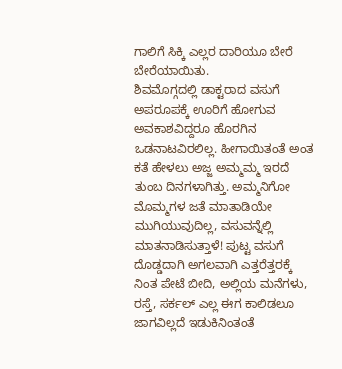ಗಾಲಿಗೆ ಸಿಕ್ಕಿ ಎಲ್ಲರ ದಾರಿಯೂ ಬೇರೆ ಬೇರೆಯಾಯಿತು.
ಶಿವಮೊಗ್ಗದಲ್ಲಿ ಡಾಕ್ಟರಾದ ವಸುಗೆ ಅಪರೂಪಕ್ಕೆ ಊರಿಗೆ ಹೋಗುವ ಅವಕಾಶವಿದ್ದರೂ ಹೊರಗಿನ ಒಡನಾಟವಿರಲಿಲ್ಲ. ಹೀಗಾಯಿತಂತೆ ಅಂತ ಕತೆ ಹೇಳಲು ಅಜ್ಜ ಅಮ್ಮಮ್ಮ ಇರದೆ ತುಂಬ ದಿನಗಳಾಗಿತ್ತು. ಅಮ್ಮನಿಗೋ ಮೊಮ್ಮಗಳ ಜತೆ ಮಾತಾಡಿಯೇ ಮುಗಿಯುವುದಿಲ್ಲ, ವಸುವನ್ನೆಲ್ಲಿ ಮಾತನಾಡಿಸುತ್ತಾಳೆ! ಪುಟ್ಟ ವಸುಗೆ ದೊಡ್ಡದಾಗಿ ಅಗಲವಾಗಿ ಎತ್ತರೆತ್ತರಕ್ಕೆ ನಿಂತ ಪೇಟೆ ಬೀದಿ, ಅಲ್ಲಿಯ ಮನೆಗಳು, ರಸ್ತೆ, ಸರ್ಕಲ್ ಎಲ್ಲ ಈಗ ಕಾಲಿಡಲೂ ಜಾಗವಿಲ್ಲದೆ ಇಡುಕಿನಿಂತಂತೆ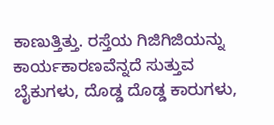ಕಾಣುತ್ತಿತ್ತು. ರಸ್ತೆಯ ಗಿಜಿಗಿಜಿಯನ್ನು ಕಾರ್ಯಕಾರಣವೆನ್ನದೆ ಸುತ್ತುವ ಬೈಕುಗಳು, ದೊಡ್ಡ ದೊಡ್ಡ ಕಾರುಗಳು,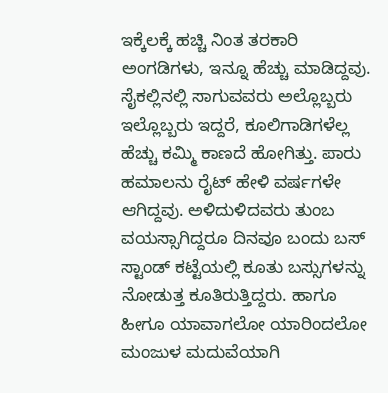ಇಕ್ಕೆಲಕ್ಕೆ ಹಚ್ಚಿ ನಿಂತ ತರಕಾರಿ ಅಂಗಡಿಗಳು, ಇನ್ನೂ ಹೆಚ್ಚು ಮಾಡಿದ್ದವು. ಸೈಕಲ್ಲಿನಲ್ಲಿ ಸಾಗುವವರು ಅಲ್ಲೊಬ್ಬರು ಇಲ್ಲೊಬ್ಬರು ಇದ್ದರೆ, ಕೂಲಿಗಾಡಿಗಳೆಲ್ಲ ಹೆಚ್ಚು ಕಮ್ಮಿ ಕಾಣದೆ ಹೋಗಿತ್ತು. ಪಾರು ಹಮಾಲನು ರೈಟ್ ಹೇಳಿ ವರ್ಷಗಳೇ ಆಗಿದ್ದವು. ಅಳಿದುಳಿದವರು ತುಂಬ ವಯಸ್ಸಾಗಿದ್ದರೂ ದಿನವೂ ಬಂದು ಬಸ್ ಸ್ಟಾಂಡ್ ಕಟ್ಟೆಯಲ್ಲಿ ಕೂತು ಬಸ್ಸುಗಳನ್ನು ನೋಡುತ್ತ ಕೂತಿರುತ್ತಿದ್ದರು. ಹಾಗೂ ಹೀಗೂ ಯಾವಾಗಲೋ ಯಾರಿಂದಲೋ ಮಂಜುಳ ಮದುವೆಯಾಗಿ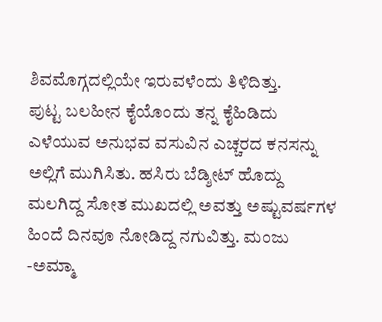ಶಿವಮೊಗ್ಗದಲ್ಲಿಯೇ ಇರುವಳೆಂದು ತಿಳಿದಿತ್ತು.
ಪುಟ್ಟ ಬಲಹೀನ ಕೈಯೊಂದು ತನ್ನ ಕೈಹಿಡಿದು ಎಳೆಯುವ ಅನುಭವ ವಸುವಿನ ಎಚ್ಚರದ ಕನಸನ್ನು ಅಲ್ಲಿಗೆ ಮುಗಿಸಿತು. ಹಸಿರು ಬೆಡ್ಶೀಟ್ ಹೊದ್ದು ಮಲಗಿದ್ದ ಸೋತ ಮುಖದಲ್ಲಿ ಅವತ್ತು ಅಷ್ಟುವರ್ಷಗಳ ಹಿಂದೆ ದಿನವೂ ನೋಡಿದ್ದ ನಗುವಿತ್ತು. ಮಂಜು -ಅಮ್ಮಾ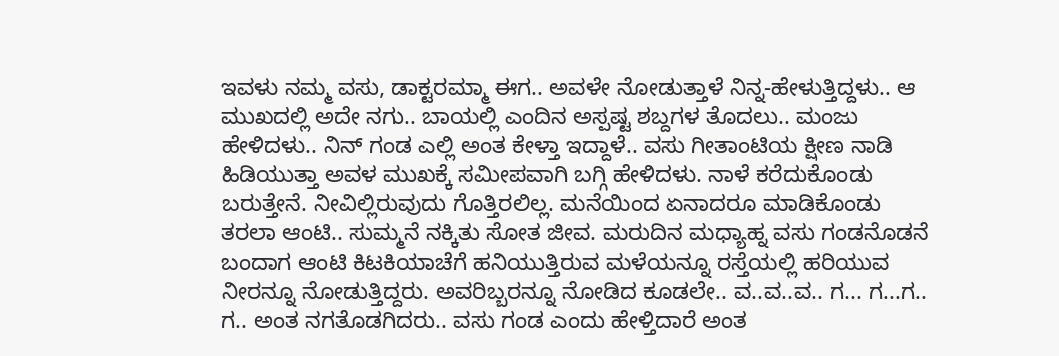ಇವಳು ನಮ್ಮ ವಸು, ಡಾಕ್ಟರಮ್ಮಾ ಈಗ.. ಅವಳೇ ನೋಡುತ್ತಾಳೆ ನಿನ್ನ-ಹೇಳುತ್ತಿದ್ದಳು.. ಆ ಮುಖದಲ್ಲಿ ಅದೇ ನಗು.. ಬಾಯಲ್ಲಿ ಎಂದಿನ ಅಸ್ಪಷ್ಟ ಶಬ್ದಗಳ ತೊದಲು.. ಮಂಜು ಹೇಳಿದಳು.. ನಿನ್ ಗಂಡ ಎಲ್ಲಿ ಅಂತ ಕೇಳ್ತಾ ಇದ್ದಾಳೆ.. ವಸು ಗೀತಾಂಟಿಯ ಕ್ಷೀಣ ನಾಡಿ ಹಿಡಿಯುತ್ತಾ ಅವಳ ಮುಖಕ್ಕೆ ಸಮೀಪವಾಗಿ ಬಗ್ಗಿ ಹೇಳಿದಳು. ನಾಳೆ ಕರೆದುಕೊಂಡು ಬರುತ್ತೇನೆ. ನೀವಿಲ್ಲಿರುವುದು ಗೊತ್ತಿರಲಿಲ್ಲ. ಮನೆಯಿಂದ ಏನಾದರೂ ಮಾಡಿಕೊಂಡು ತರಲಾ ಆಂಟಿ.. ಸುಮ್ಮನೆ ನಕ್ಕಿತು ಸೋತ ಜೀವ. ಮರುದಿನ ಮಧ್ಯಾಹ್ನ ವಸು ಗಂಡನೊಡನೆ ಬಂದಾಗ ಆಂಟಿ ಕಿಟಕಿಯಾಚೆಗೆ ಹನಿಯುತ್ತಿರುವ ಮಳೆಯನ್ನೂ ರಸ್ತೆಯಲ್ಲಿ ಹರಿಯುವ ನೀರನ್ನೂ ನೋಡುತ್ತಿದ್ದರು. ಅವರಿಬ್ಬರನ್ನೂ ನೋಡಿದ ಕೂಡಲೇ.. ವ..ವ..ವ.. ಗ... ಗ...ಗ.. ಗ.. ಅಂತ ನಗತೊಡಗಿದರು.. ವಸು ಗಂಡ ಎಂದು ಹೇಳ್ತಿದಾರೆ ಅಂತ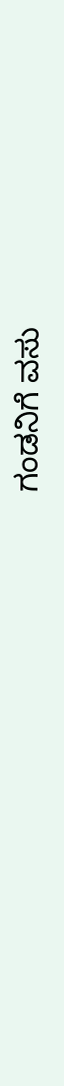ಗಂಡನಿಗೆ ವಸು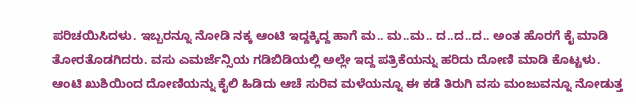ಪರಿಚಯಿಸಿದಳು. ಇಬ್ಬರನ್ನೂ ನೋಡಿ ನಕ್ಕ ಆಂಟಿ ಇದ್ದಕ್ಕಿದ್ದ ಹಾಗೆ ಮ.. ಮ..ಮ.. ದ..ದ..ದ.. ಅಂತ ಹೊರಗೆ ಕೈ ಮಾಡಿ ತೋರತೊಡಗಿದರು. ವಸು ಎಮರ್ಜೆನ್ಸಿಯ ಗಡಿಬಿಡಿಯಲ್ಲಿ ಅಲ್ಲೇ ಇದ್ದ ಪತ್ರಿಕೆಯನ್ನು ಹರಿದು ದೋಣಿ ಮಾಡಿ ಕೊಟ್ಟಳು. ಆಂಟಿ ಖುಶಿಯಿಂದ ದೋಣಿಯನ್ನು ಕೈಲಿ ಹಿಡಿದು ಆಚೆ ಸುರಿವ ಮಳೆಯನ್ನೂ ಈ ಕಡೆ ತಿರುಗಿ ವಸು ಮಂಜುವನ್ನೂ ನೋಡುತ್ತ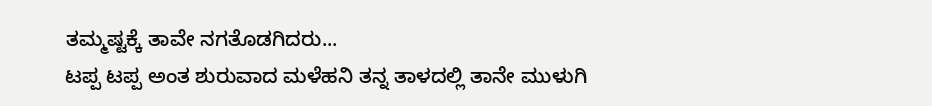ತಮ್ಮಷ್ಟಕ್ಕೆ ತಾವೇ ನಗತೊಡಗಿದರು...
ಟಪ್ಪ ಟಪ್ಪ ಅಂತ ಶುರುವಾದ ಮಳೆಹನಿ ತನ್ನ ತಾಳದಲ್ಲಿ ತಾನೇ ಮುಳುಗಿ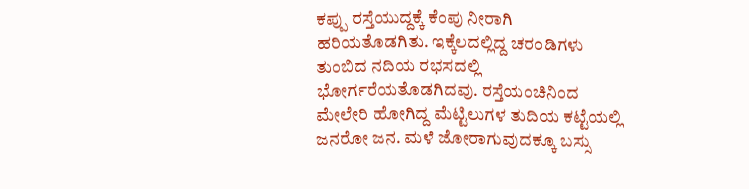ಕಪ್ಪು ರಸ್ತೆಯುದ್ದಕ್ಕೆ ಕೆಂಪು ನೀರಾಗಿ ಹರಿಯತೊಡಗಿತು. ಇಕ್ಕೆಲದಲ್ಲಿದ್ದ ಚರಂಡಿಗಳು ತುಂಬಿದ ನದಿಯ ರಭಸದಲ್ಲಿ ಭೋರ್ಗರೆಯತೊಡಗಿದವು. ರಸ್ತೆಯಂಚಿನಿಂದ ಮೇಲೇರಿ ಹೋಗಿದ್ದ ಮೆಟ್ಟಿಲುಗಳ ತುದಿಯ ಕಟ್ಟೆಯಲ್ಲಿ ಜನರೋ ಜನ. ಮಳೆ ಜೋರಾಗುವುದಕ್ಕೂ ಬಸ್ಸು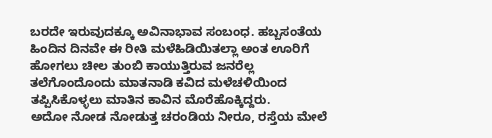ಬರದೇ ಇರುವುದಕ್ಕೂ ಅವಿನಾಭಾವ ಸಂಬಂಧ. ಹಬ್ಬಸಂತೆಯ ಹಿಂದಿನ ದಿನವೇ ಈ ರೀತಿ ಮಳೆಹಿಡಿಯಿತಲ್ಲಾ ಅಂತ ಊರಿಗೆ ಹೋಗಲು ಚೀಲ ತುಂಬಿ ಕಾಯುತ್ತಿರುವ ಜನರೆಲ್ಲ ತಲೆಗೊಂದೊಂದು ಮಾತನಾಡಿ ಕವಿದ ಮಳೆಚಳಿಯಿಂದ ತಪ್ಪಿಸಿಕೊಳ್ಳಲು ಮಾತಿನ ಕಾವಿನ ಮೊರೆಹೊಕ್ಕಿದ್ದರು.
ಅದೋ ನೋಡ ನೋಡುತ್ತ ಚರಂಡಿಯ ನೀರೂ, ರಸ್ತೆಯ ಮೇಲೆ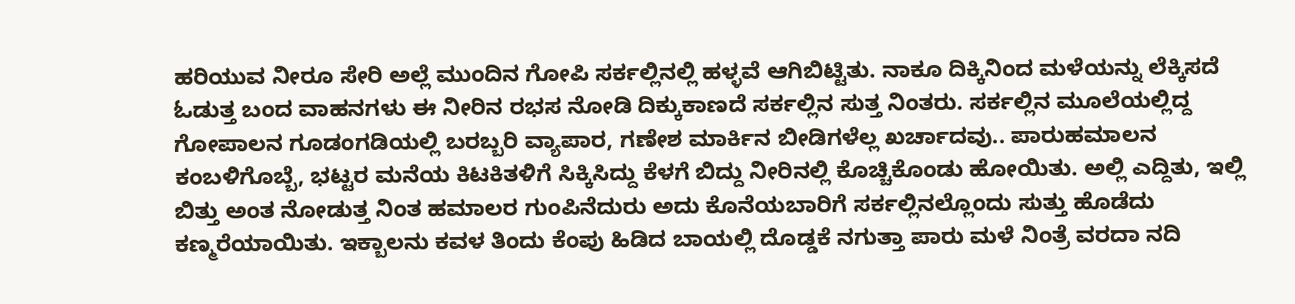ಹರಿಯುವ ನೀರೂ ಸೇರಿ ಅಲ್ಲೆ ಮುಂದಿನ ಗೋಪಿ ಸರ್ಕಲ್ಲಿನಲ್ಲಿ ಹಳ್ಳವೆ ಆಗಿಬಿಟ್ಟಿತು. ನಾಕೂ ದಿಕ್ಕಿನಿಂದ ಮಳೆಯನ್ನು ಲೆಕ್ಕಿಸದೆ ಓಡುತ್ತ ಬಂದ ವಾಹನಗಳು ಈ ನೀರಿನ ರಭಸ ನೋಡಿ ದಿಕ್ಕುಕಾಣದೆ ಸರ್ಕಲ್ಲಿನ ಸುತ್ತ ನಿಂತರು. ಸರ್ಕಲ್ಲಿನ ಮೂಲೆಯಲ್ಲಿದ್ದ ಗೋಪಾಲನ ಗೂಡಂಗಡಿಯಲ್ಲಿ ಬರಬ್ಬರಿ ವ್ಯಾಪಾರ, ಗಣೇಶ ಮಾರ್ಕಿನ ಬೀಡಿಗಳೆಲ್ಲ ಖರ್ಚಾದವು.. ಪಾರುಹಮಾಲನ ಕಂಬಳಿಗೊಬ್ಬೆ, ಭಟ್ಟರ ಮನೆಯ ಕಿಟಕಿತಳಿಗೆ ಸಿಕ್ಕಿಸಿದ್ದು ಕೆಳಗೆ ಬಿದ್ದು ನೀರಿನಲ್ಲಿ ಕೊಚ್ಚಿಕೊಂಡು ಹೋಯಿತು. ಅಲ್ಲಿ ಎದ್ದಿತು, ಇಲ್ಲಿ ಬಿತ್ತು ಅಂತ ನೋಡುತ್ತ ನಿಂತ ಹಮಾಲರ ಗುಂಪಿನೆದುರು ಅದು ಕೊನೆಯಬಾರಿಗೆ ಸರ್ಕಲ್ಲಿನಲ್ಲೊಂದು ಸುತ್ತು ಹೊಡೆದು ಕಣ್ಮರೆಯಾಯಿತು. ಇಕ್ಬಾಲನು ಕವಳ ತಿಂದು ಕೆಂಪು ಹಿಡಿದ ಬಾಯಲ್ಲಿ ದೊಡ್ಡಕೆ ನಗುತ್ತಾ ಪಾರು ಮಳೆ ನಿಂತ್ರೆ ವರದಾ ನದಿ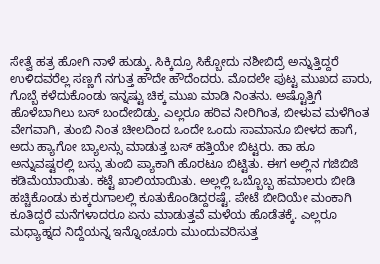ಸೇತ್ವೆ ಹತ್ರ ಹೋಗಿ ನಾಳೆ ಹುಡ್ಕು. ಸಿಕ್ಕಿದ್ರೂ ಸಿಕ್ಬೋದು ನಶೀಬಿದ್ರೆ ಅನ್ನುತ್ತಿದ್ದರೆ ಉಳಿದವರೆಲ್ಲ ಸಣ್ಣಗೆ ನಗುತ್ತ ಹೌದೇ ಹೌದೆಂದರು. ಮೊದಲೇ ಪುಟ್ಟ ಮುಖದ ಪಾರು, ಗೊಬ್ಬೆ ಕಳೆದುಕೊಂಡು ಇನ್ನಷ್ಟು ಚಿಕ್ಕ ಮುಖ ಮಾಡಿ ನಿಂತನು. ಅಷ್ಟೊತ್ತಿಗೆ ಹೊಳೆಬಾಗಿಲು ಬಸ್ ಬಂದೇಬಿಡ್ತು. ಎಲ್ಲರೂ ಹರಿವ ನೀರಿಗಿಂತ, ಬೀಳುವ ಮಳೆಗಿಂತ ವೇಗವಾಗಿ, ತುಂಬಿ ನಿಂತ ಚೀಲದಿಂದ ಒಂದೇ ಒಂದು ಸಾಮಾನೂ ಬೀಳದ ಹಾಗೆ, ಅದು ಹ್ಯಾಗೋ ಬ್ಯಾಲನ್ಸು ಮಾಡುತ್ತ ಬಸ್ ಹತ್ತಿಯೇ ಬಿಟ್ಟರು. ಹಾ ಹೂ ಅನ್ನುವಷ್ಟರಲ್ಲಿ ಬಸ್ಸು ತುಂಬಿ ಪ್ಯಾಕಾಗಿ ಹೊರಟೂ ಬಿಟ್ಟಿತು. ಈಗ ಅಲ್ಲಿನ ಗಜಿಬಿಜಿ ಕಡಿಮೆಯಾಯಿತು. ಕಟ್ಟೆ ಖಾಲಿಯಾಯಿತು. ಅಲ್ಲಲ್ಲಿ ಒಬ್ಬೊಬ್ಬ ಹಮಾಲರು ಬೀಡಿ ಹಚ್ಚಿಕೊಂಡು ಕುಕ್ಕರುಗಾಲಲ್ಲಿ ಕೂತುಕೊಂಡಿದ್ದರಷ್ಟೆ. ಪೇಟೆ ಬೀದಿಯೇ ಮಂಕಾಗಿ ಕೂತಿದ್ದರೆ ಮನೆಗಳಾದರೂ ಏನು ಮಾಡುತ್ತವೆ ಮಳೆಯ ಹೊಡೆತಕ್ಕೆ. ಎಲ್ಲರೂ ಮಧ್ಯಾಹ್ನದ ನಿದ್ದೆಯನ್ನ ಇನ್ನೊಂಚೂರು ಮುಂದುವರಿಸುತ್ತ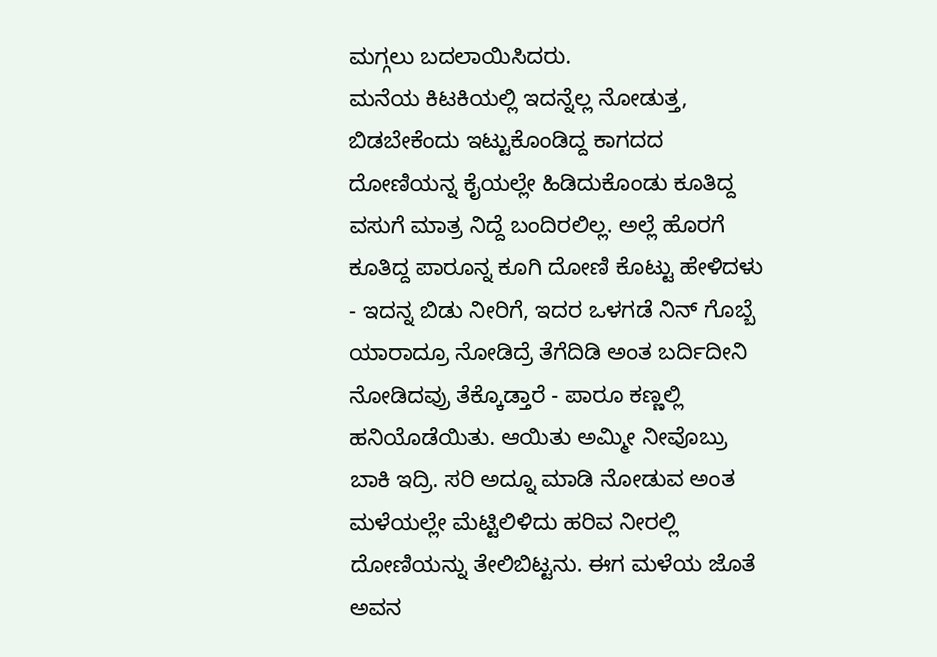ಮಗ್ಗಲು ಬದಲಾಯಿಸಿದರು.
ಮನೆಯ ಕಿಟಕಿಯಲ್ಲಿ ಇದನ್ನೆಲ್ಲ ನೋಡುತ್ತ, ಬಿಡಬೇಕೆಂದು ಇಟ್ಟುಕೊಂಡಿದ್ದ ಕಾಗದದ ದೋಣಿಯನ್ನ ಕೈಯಲ್ಲೇ ಹಿಡಿದುಕೊಂಡು ಕೂತಿದ್ದ ವಸುಗೆ ಮಾತ್ರ ನಿದ್ದೆ ಬಂದಿರಲಿಲ್ಲ. ಅಲ್ಲೆ ಹೊರಗೆ ಕೂತಿದ್ದ ಪಾರೂನ್ನ ಕೂಗಿ ದೋಣಿ ಕೊಟ್ಟು ಹೇಳಿದಳು - ಇದನ್ನ ಬಿಡು ನೀರಿಗೆ, ಇದರ ಒಳಗಡೆ ನಿನ್ ಗೊಬ್ಬೆ ಯಾರಾದ್ರೂ ನೋಡಿದ್ರೆ ತೆಗೆದಿಡಿ ಅಂತ ಬರ್ದಿದೀನಿ ನೋಡಿದವ್ರು ತೆಕ್ಕೊಡ್ತಾರೆ - ಪಾರೂ ಕಣ್ಣಲ್ಲಿ ಹನಿಯೊಡೆಯಿತು. ಆಯಿತು ಅಮ್ಮೀ ನೀವೊಬ್ರು ಬಾಕಿ ಇದ್ರಿ. ಸರಿ ಅದ್ನೂ ಮಾಡಿ ನೋಡುವ ಅಂತ ಮಳೆಯಲ್ಲೇ ಮೆಟ್ಟಿಲಿಳಿದು ಹರಿವ ನೀರಲ್ಲಿ ದೋಣಿಯನ್ನು ತೇಲಿಬಿಟ್ಟನು. ಈಗ ಮಳೆಯ ಜೊತೆ ಅವನ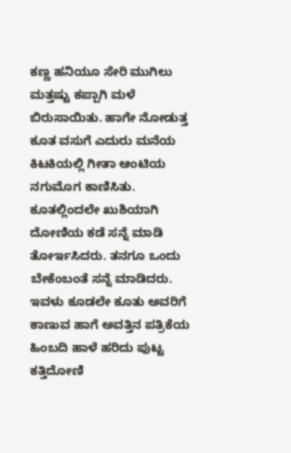ಕಣ್ಣ ಹನಿಯೂ ಸೇರಿ ಮುಗಿಲು ಮತ್ತಷ್ಟು ಕಪ್ಪಾಗಿ ಮಳೆ ಬಿರುಸಾಯಿತು. ಹಾಗೇ ನೋಡುತ್ತ ಕೂತ ವಸುಗೆ ಎದುರು ಮನೆಯ ಕಿಟಕಿಯಲ್ಲಿ ಗೀತಾ ಆಂಟಿಯ ನಗುಮೊಗ ಕಾಣಿಸಿತು. ಕೂತಲ್ಲಿಂದಲೇ ಖುಶಿಯಾಗಿ ದೋಣಿಯ ಕಡೆ ಸನ್ನೆ ಮಾಡಿ ತೋರ್ಇಸಿದರು. ತನಗೂ ಒಂದು ಬೇಕೆಂಬಂತೆ ಸನ್ನೆ ಮಾಡಿದರು. ಇವಳು ಕೂಡಲೇ ಕೂತು ಅವರಿಗೆ ಕಾಣುವ ಹಾಗೆ ಅವತ್ತಿನ ಪತ್ರಿಕೆಯ ಹಿಂಬದಿ ಹಾಳೆ ಹರಿದು ಪುಟ್ಟ ಕತ್ತಿದೋಣಿ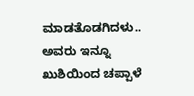ಮಾಡತೊಡಗಿದಳು.. ಅವರು ಇನ್ನೂ ಖುಶಿಯಿಂದ ಚಪ್ಪಾಳೆ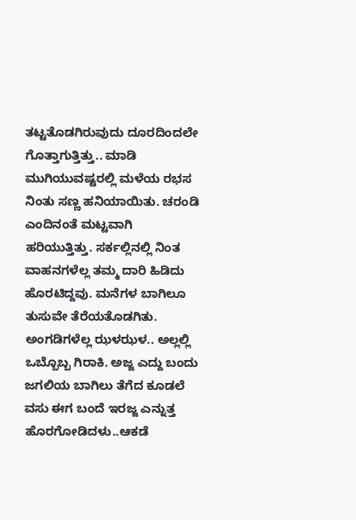ತಟ್ಟತೊಡಗಿರುವುದು ದೂರದಿಂದಲೇ ಗೊತ್ತಾಗುತ್ತಿತ್ತು.. ಮಾಡಿ ಮುಗಿಯುವಷ್ಟರಲ್ಲಿ ಮಳೆಯ ರಭಸ ನಿಂತು ಸಣ್ಣ ಹನಿಯಾಯಿತು. ಚರಂಡಿ ಎಂದಿನಂತೆ ಮಟ್ಟವಾಗಿ ಹರಿಯುತ್ತಿತ್ತು. ಸರ್ಕಲ್ಲಿನಲ್ಲಿ ನಿಂತ ವಾಹನಗಳೆಲ್ಲ ತಮ್ಮ ದಾರಿ ಹಿಡಿದು ಹೊರಟಿದ್ದವು. ಮನೆಗಳ ಬಾಗಿಲೂ ತುಸುವೇ ತೆರೆಯತೊಡಗಿತು. ಅಂಗಡಿಗಳೆಲ್ಲ ಝಳಝಳ.. ಅಲ್ಲಲ್ಲಿ ಒಬ್ಬೊಬ್ಬ ಗಿರಾಕಿ. ಅಜ್ಜ ಎದ್ದು ಬಂದು ಜಗಲಿಯ ಬಾಗಿಲು ತೆಗೆದ ಕೂಡಲೆ ವಸು ಈಗ ಬಂದೆ ಇರಜ್ಜ ಎನ್ನುತ್ತ ಹೊರಗೋಡಿದಳು..ಆಕಡೆ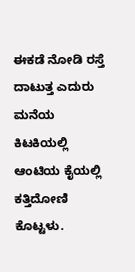ಈಕಡೆ ನೋಡಿ ರಸ್ತೆ ದಾಟುತ್ತ ಎದುರು ಮನೆಯ ಕಿಟಕಿಯಲ್ಲಿ ಆಂಟಿಯ ಕೈಯಲ್ಲಿ ಕತ್ತಿದೋಣಿ ಕೊಟ್ಟಳು.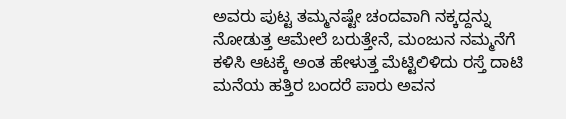ಅವರು ಪುಟ್ಟ ತಮ್ಮನಷ್ಟೇ ಚಂದವಾಗಿ ನಕ್ಕದ್ದನ್ನು ನೋಡುತ್ತ ಆಮೇಲೆ ಬರುತ್ತೇನೆ, ಮಂಜುನ ನಮ್ಮನೆಗೆ ಕಳಿಸಿ ಆಟಕ್ಕೆ ಅಂತ ಹೇಳುತ್ತ ಮೆಟ್ಟಿಲಿಳಿದು ರಸ್ತೆ ದಾಟಿ ಮನೆಯ ಹತ್ತಿರ ಬಂದರೆ ಪಾರು ಅವನ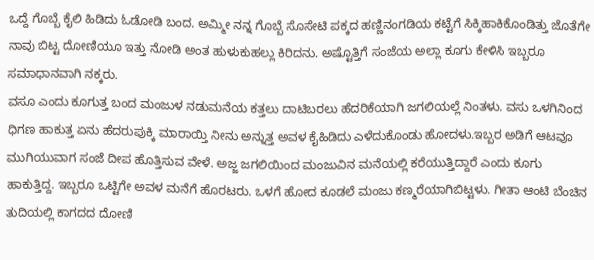ಒದ್ದೆ ಗೊಬ್ಬೆ ಕೈಲಿ ಹಿಡಿದು ಓಡೋಡಿ ಬಂದ. ಅಮ್ಮೀ ನನ್ನ ಗೊಬ್ಬೆ ಸೊಸೇಟಿ ಪಕ್ಕದ ಹಣ್ಣಿನಂಗಡಿಯ ಕಟ್ಟೆಗೆ ಸಿಕ್ಕಿಹಾಕಿಕೊಂಡಿತ್ತು ಜೊತೆಗೇ ನಾವು ಬಿಟ್ಟ ದೋಣಿಯೂ ಇತ್ತು ನೋಡಿ ಅಂತ ಹುಳುಕುಹಲ್ಲು ಕಿರಿದನು. ಅಷ್ಟೊತ್ತಿಗೆ ಸಂಜೆಯ ಅಲ್ಲಾ ಕೂಗು ಕೇಳಿಸಿ ಇಬ್ಬರೂ ಸಮಾಧಾನವಾಗಿ ನಕ್ಕರು.
ವಸೂ ಎಂದು ಕೂಗುತ್ತ ಬಂದ ಮಂಜುಳ ನಡುಮನೆಯ ಕತ್ತಲು ದಾಟಿಬರಲು ಹೆದರಿಕೆಯಾಗಿ ಜಗಲಿಯಲ್ಲೆ ನಿಂತಳು. ವಸು ಒಳಗಿನಿಂದ ಧಿಗಣ ಹಾಕುತ್ತ ಏನು ಹೆದರುಪುಕ್ಕಿ ಮಾರಾಯ್ತಿ ನೀನು ಅನ್ನುತ್ತ ಅವಳ ಕೈಹಿಡಿದು ಎಳೆದುಕೊಂಡು ಹೋದಳು.ಇಬ್ಬರ ಅಡಿಗೆ ಆಟವೂ ಮುಗಿಯುವಾಗ ಸಂಜೆ ದೀಪ ಹೊತ್ತಿಸುವ ವೇಳೆ. ಅಜ್ಜ ಜಗಲಿಯಿಂದ ಮಂಜುವಿನ ಮನೆಯಲ್ಲಿ ಕರೆಯುತ್ತಿದ್ದಾರೆ ಎಂದು ಕೂಗು ಹಾಕುತ್ತಿದ್ದ. ಇಬ್ಬರೂ ಒಟ್ಟಿಗೇ ಅವಳ ಮನೆಗೆ ಹೊರಟರು. ಒಳಗೆ ಹೋದ ಕೂಡಲೆ ಮಂಜು ಕಣ್ಮರೆಯಾಗಿಬಿಟ್ಟಳು. ಗೀತಾ ಆಂಟಿ ಬೆಂಚಿನ ತುದಿಯಲ್ಲಿ ಕಾಗದದ ದೋಣಿ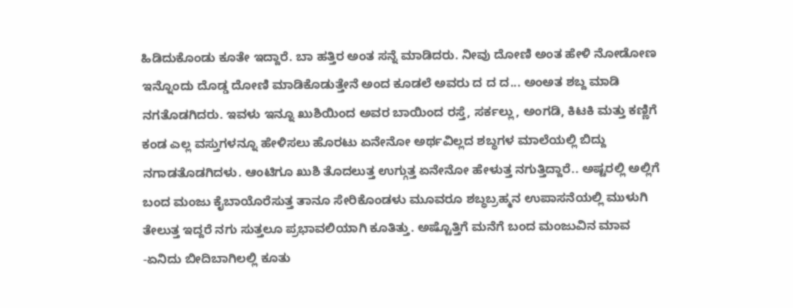ಹಿಡಿದುಕೊಂಡು ಕೂತೇ ಇದ್ದಾರೆ. ಬಾ ಹತ್ತಿರ ಅಂತ ಸನ್ನೆ ಮಾಡಿದರು. ನೀವು ದೋಣಿ ಅಂತ ಹೇಳಿ ನೋಡೋಣ ಇನ್ನೊಂದು ದೊಡ್ಡ ದೋಣಿ ಮಾಡಿಕೊಡುತ್ತೇನೆ ಅಂದ ಕೂಡಲೆ ಅವರು ದ ದ ದ... ಅಂಅತ ಶಬ್ದ ಮಾಡಿ ನಗತೊಡಗಿದರು. ಇವಳು ಇನ್ನೂ ಖುಶಿಯಿಂದ ಅವರ ಬಾಯಿಂದ ರಸ್ತೆ, ಸರ್ಕಲ್ಲು, ಅಂಗಡಿ, ಕಿಟಕಿ ಮತ್ತು ಕಣ್ಣಿಗೆ ಕಂಡ ಎಲ್ಲ ವಸ್ತುಗಳನ್ನೂ ಹೇಳಿಸಲು ಹೊರಟು ಏನೇನೋ ಅರ್ಥವಿಲ್ಲದ ಶಬ್ಧಗಳ ಮಾಲೆಯಲ್ಲಿ ಬಿದ್ದು ನಗಾಡತೊಡಗಿದಳು. ಆಂಟಿಗೂ ಖುಶಿ ತೊದಲುತ್ತ ಉಗ್ಗುತ್ತ ಏನೇನೋ ಹೇಳುತ್ತ ನಗುತ್ತಿದ್ದಾರೆ.. ಅಷ್ಟರಲ್ಲಿ ಅಲ್ಲಿಗೆ ಬಂದ ಮಂಜು ಕೈಬಾಯೊರೆಸುತ್ತ ತಾನೂ ಸೇರಿಕೊಂಡಳು ಮೂವರೂ ಶಬ್ಧಬ್ರಹ್ಮನ ಉಪಾಸನೆಯಲ್ಲಿ ಮುಳುಗಿ ತೇಲುತ್ತ ಇದ್ದರೆ ನಗು ಸುತ್ತಲೂ ಪ್ರಭಾವಲಿಯಾಗಿ ಕೂತಿತ್ತು. ಅಷ್ಟೊತ್ತಿಗೆ ಮನೆಗೆ ಬಂದ ಮಂಜುವಿನ ಮಾವ -ಏನಿದು ಬೀದಿಬಾಗಿಲಲ್ಲಿ ಕೂತು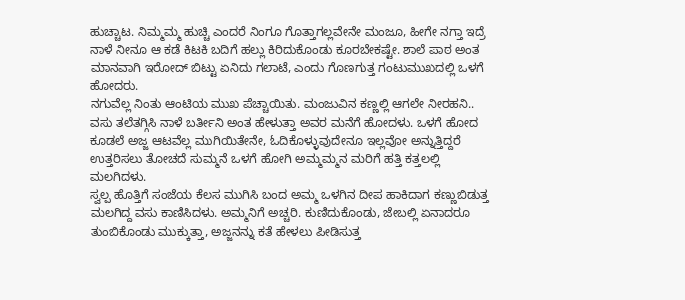ಹುಚ್ಚಾಟ. ನಿಮ್ಮಮ್ಮ ಹುಚ್ಚಿ ಎಂದರೆ ನಿಂಗೂ ಗೊತ್ತಾಗಲ್ಲವೇನೇ ಮಂಜೂ, ಹೀಗೇ ನಗ್ತಾ ಇದ್ರೆ ನಾಳೆ ನೀನೂ ಆ ಕಡೆ ಕಿಟಕಿ ಬದಿಗೆ ಹಲ್ಲು ಕಿರಿದುಕೊಂಡು ಕೂರಬೇಕಷ್ಟೇ. ಶಾಲೆ ಪಾಠ ಅಂತ ಮಾನವಾಗಿ ಇರೋದ್ ಬಿಟ್ಟು ಏನಿದು ಗಲಾಟೆ, ಎಂದು ಗೊಣಗುತ್ತ ಗಂಟುಮುಖದಲ್ಲಿ ಒಳಗೆ ಹೋದರು.
ನಗುವೆಲ್ಲ ನಿಂತು ಆಂಟಿಯ ಮುಖ ಪೆಚ್ಚಾಯಿತು. ಮಂಜುವಿನ ಕಣ್ಣಲ್ಲಿ ಆಗಲೇ ನೀರಹನಿ.. ವಸು ತಲೆತಗ್ಗಿಸಿ ನಾಳೆ ಬರ್ತೀನಿ ಅಂತ ಹೇಳುತ್ತಾ ಅವರ ಮನೆಗೆ ಹೋದಳು. ಒಳಗೆ ಹೋದ ಕೂಡಲೆ ಅಜ್ಜ ಆಟವೆಲ್ಲ ಮುಗಿಯಿತೇನೇ, ಓದಿಕೊಳ್ಳುವುದೇನೂ ಇಲ್ಲವೋ ಅನ್ನುತ್ತಿದ್ದರೆ ಉತ್ತರಿಸಲು ತೋಚದೆ ಸುಮ್ಮನೆ ಒಳಗೆ ಹೋಗಿ ಅಮ್ಮಮ್ಮನ ಮರಿಗೆ ಹತ್ತಿ ಕತ್ತಲಲ್ಲಿ ಮಲಗಿದಳು.
ಸ್ವಲ್ಪ ಹೊತ್ತಿಗೆ ಸಂಜೆಯ ಕೆಲಸ ಮುಗಿಸಿ ಬಂದ ಅಮ್ಮ ಒಳಗಿನ ದೀಪ ಹಾಕಿದಾಗ ಕಣ್ಣುಬಿಡುತ್ತ ಮಲಗಿದ್ದ ವಸು ಕಾಣಿಸಿದಳು. ಅಮ್ಮನಿಗೆ ಅಚ್ಚರಿ. ಕುಣಿದುಕೊಂಡು, ಜೇಬಲ್ಲಿ ಏನಾದರೂ ತುಂಬಿಕೊಂಡು ಮುಕ್ಕುತ್ತಾ, ಅಜ್ಜನನ್ನು ಕತೆ ಹೇಳಲು ಪೀಡಿಸುತ್ತ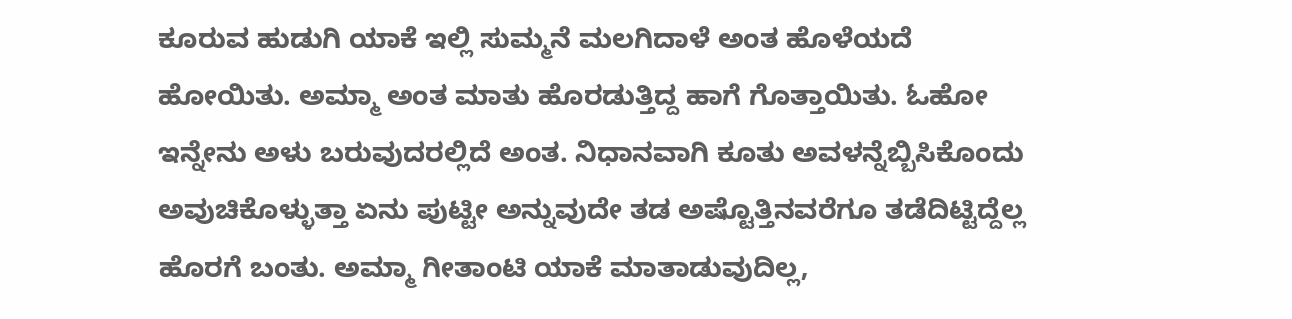ಕೂರುವ ಹುಡುಗಿ ಯಾಕೆ ಇಲ್ಲಿ ಸುಮ್ಮನೆ ಮಲಗಿದಾಳೆ ಅಂತ ಹೊಳೆಯದೆ ಹೋಯಿತು. ಅಮ್ಮಾ ಅಂತ ಮಾತು ಹೊರಡುತ್ತಿದ್ದ ಹಾಗೆ ಗೊತ್ತಾಯಿತು. ಓಹೋ ಇನ್ನೇನು ಅಳು ಬರುವುದರಲ್ಲಿದೆ ಅಂತ. ನಿಧಾನವಾಗಿ ಕೂತು ಅವಳನ್ನೆಬ್ಬಿಸಿಕೊಂದು ಅವುಚಿಕೊಳ್ಳುತ್ತಾ ಏನು ಪುಟ್ಟೀ ಅನ್ನುವುದೇ ತಡ ಅಷ್ಟೊತ್ತಿನವರೆಗೂ ತಡೆದಿಟ್ಟಿದ್ದೆಲ್ಲ ಹೊರಗೆ ಬಂತು. ಅಮ್ಮಾ ಗೀತಾಂಟಿ ಯಾಕೆ ಮಾತಾಡುವುದಿಲ್ಲ,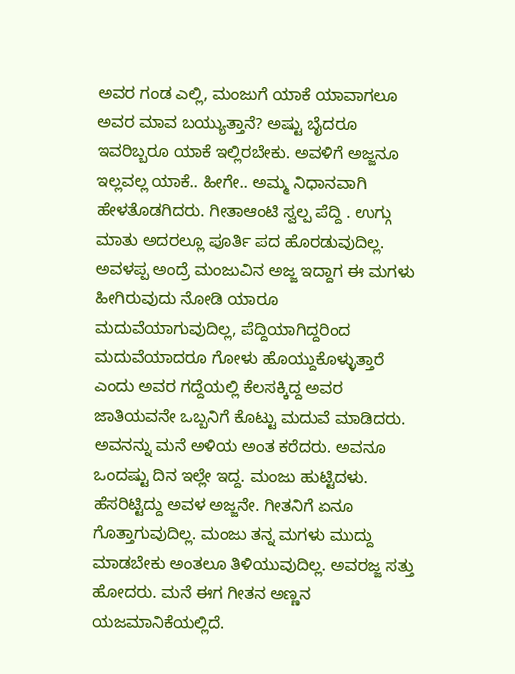ಅವರ ಗಂಡ ಎಲ್ಲಿ, ಮಂಜುಗೆ ಯಾಕೆ ಯಾವಾಗಲೂ ಅವರ ಮಾವ ಬಯ್ಯುತ್ತಾನೆ? ಅಷ್ಟು ಬೈದರೂ ಇವರಿಬ್ಬರೂ ಯಾಕೆ ಇಲ್ಲಿರಬೇಕು. ಅವಳಿಗೆ ಅಜ್ಜನೂ ಇಲ್ಲವಲ್ಲ ಯಾಕೆ.. ಹೀಗೇ.. ಅಮ್ಮ ನಿಧಾನವಾಗಿ ಹೇಳತೊಡಗಿದರು. ಗೀತಾಆಂಟಿ ಸ್ವಲ್ಪ ಪೆದ್ದಿ . ಉಗ್ಗು ಮಾತು ಅದರಲ್ಲೂ ಪೂರ್ತಿ ಪದ ಹೊರಡುವುದಿಲ್ಲ. ಅವಳಪ್ಪ ಅಂದ್ರೆ ಮಂಜುವಿನ ಅಜ್ಜ ಇದ್ದಾಗ ಈ ಮಗಳು ಹೀಗಿರುವುದು ನೋಡಿ ಯಾರೂ ಮದುವೆಯಾಗುವುದಿಲ್ಲ, ಪೆದ್ದಿಯಾಗಿದ್ದರಿಂದ ಮದುವೆಯಾದರೂ ಗೋಳು ಹೊಯ್ದುಕೊಳ್ಳುತ್ತಾರೆ ಎಂದು ಅವರ ಗದ್ದೆಯಲ್ಲಿ ಕೆಲಸಕ್ಕಿದ್ದ ಅವರ ಜಾತಿಯವನೇ ಒಬ್ಬನಿಗೆ ಕೊಟ್ಟು ಮದುವೆ ಮಾಡಿದರು. ಅವನನ್ನು ಮನೆ ಅಳಿಯ ಅಂತ ಕರೆದರು. ಅವನೂ ಒಂದಷ್ಟು ದಿನ ಇಲ್ಲೇ ಇದ್ದ. ಮಂಜು ಹುಟ್ಟಿದಳು. ಹೆಸರಿಟ್ಟಿದ್ದು ಅವಳ ಅಜ್ಜನೇ. ಗೀತನಿಗೆ ಏನೂ ಗೊತ್ತಾಗುವುದಿಲ್ಲ. ಮಂಜು ತನ್ನ ಮಗಳು ಮುದ್ದು ಮಾಡಬೇಕು ಅಂತಲೂ ತಿಳಿಯುವುದಿಲ್ಲ. ಅವರಜ್ಜ ಸತ್ತು ಹೋದರು. ಮನೆ ಈಗ ಗೀತನ ಅಣ್ಣನ ಯಜಮಾನಿಕೆಯಲ್ಲಿದೆ.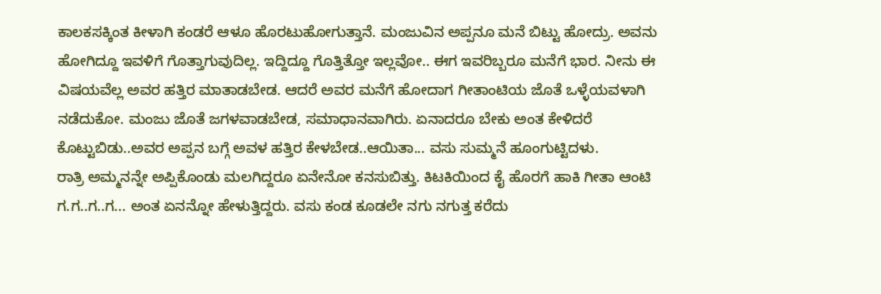ಕಾಲಕಸಕ್ಕಿಂತ ಕೀಳಾಗಿ ಕಂಡರೆ ಆಳೂ ಹೊರಟುಹೋಗುತ್ತಾನೆ. ಮಂಜುವಿನ ಅಪ್ಪನೂ ಮನೆ ಬಿಟ್ಟು ಹೋದ್ರು. ಅವನು ಹೋಗಿದ್ದೂ ಇವಳಿಗೆ ಗೊತ್ತಾಗುವುದಿಲ್ಲ. ಇದ್ದಿದ್ದೂ ಗೊತ್ತಿತ್ತೋ ಇಲ್ಲವೋ.. ಈಗ ಇವರಿಬ್ಬರೂ ಮನೆಗೆ ಭಾರ. ನೀನು ಈ ವಿಷಯವೆಲ್ಲ ಅವರ ಹತ್ತಿರ ಮಾತಾಡಬೇಡ. ಆದರೆ ಅವರ ಮನೆಗೆ ಹೋದಾಗ ಗೀತಾಂಟಿಯ ಜೊತೆ ಒಳ್ಳೆಯವಳಾಗಿ ನಡೆದುಕೋ. ಮಂಜು ಜೊತೆ ಜಗಳವಾಡಬೇಡ, ಸಮಾಧಾನವಾಗಿರು. ಏನಾದರೂ ಬೇಕು ಅಂತ ಕೇಳಿದರೆ ಕೊಟ್ಟುಬಿಡು..ಅವರ ಅಪ್ಪನ ಬಗ್ಗೆ ಅವಳ ಹತ್ತಿರ ಕೇಳಬೇಡ..ಆಯಿತಾ... ವಸು ಸುಮ್ಮನೆ ಹೂಂಗುಟ್ಟಿದಳು.
ರಾತ್ರಿ ಅಮ್ಮನನ್ನೇ ಅಪ್ಪಿಕೊಂಡು ಮಲಗಿದ್ದರೂ ಏನೇನೋ ಕನಸುಬಿತ್ತು. ಕಿಟಕಿಯಿಂದ ಕೈ ಹೊರಗೆ ಹಾಕಿ ಗೀತಾ ಆಂಟಿ ಗ.ಗ..ಗ..ಗ... ಅಂತ ಏನನ್ನೋ ಹೇಳುತ್ತಿದ್ದರು. ವಸು ಕಂಡ ಕೂಡಲೇ ನಗು ನಗುತ್ತ ಕರೆದು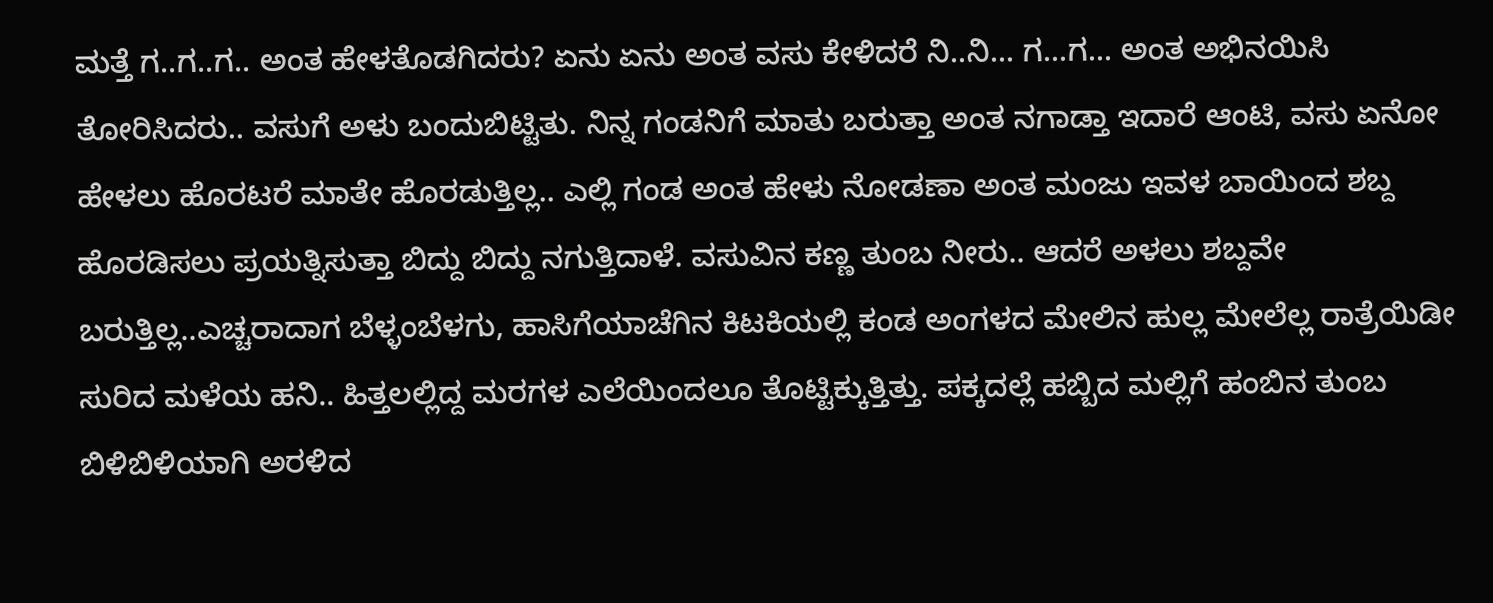ಮತ್ತೆ ಗ..ಗ..ಗ.. ಅಂತ ಹೇಳತೊಡಗಿದರು? ಏನು ಏನು ಅಂತ ವಸು ಕೇಳಿದರೆ ನಿ..ನಿ... ಗ...ಗ... ಅಂತ ಅಭಿನಯಿಸಿ ತೋರಿಸಿದರು.. ವಸುಗೆ ಅಳು ಬಂದುಬಿಟ್ಟಿತು. ನಿನ್ನ ಗಂಡನಿಗೆ ಮಾತು ಬರುತ್ತಾ ಅಂತ ನಗಾಡ್ತಾ ಇದಾರೆ ಆಂಟಿ, ವಸು ಏನೋ ಹೇಳಲು ಹೊರಟರೆ ಮಾತೇ ಹೊರಡುತ್ತಿಲ್ಲ.. ಎಲ್ಲಿ ಗಂಡ ಅಂತ ಹೇಳು ನೋಡಣಾ ಅಂತ ಮಂಜು ಇವಳ ಬಾಯಿಂದ ಶಬ್ದ ಹೊರಡಿಸಲು ಪ್ರಯತ್ನಿಸುತ್ತಾ ಬಿದ್ದು ಬಿದ್ದು ನಗುತ್ತಿದಾಳೆ. ವಸುವಿನ ಕಣ್ಣ ತುಂಬ ನೀರು.. ಆದರೆ ಅಳಲು ಶಬ್ದವೇ ಬರುತ್ತಿಲ್ಲ..ಎಚ್ಚರಾದಾಗ ಬೆಳ್ಳಂಬೆಳಗು, ಹಾಸಿಗೆಯಾಚೆಗಿನ ಕಿಟಕಿಯಲ್ಲಿ ಕಂಡ ಅಂಗಳದ ಮೇಲಿನ ಹುಲ್ಲ ಮೇಲೆಲ್ಲ ರಾತ್ರೆಯಿಡೀ ಸುರಿದ ಮಳೆಯ ಹನಿ.. ಹಿತ್ತಲಲ್ಲಿದ್ದ ಮರಗಳ ಎಲೆಯಿಂದಲೂ ತೊಟ್ಟಿಕ್ಕುತ್ತಿತ್ತು. ಪಕ್ಕದಲ್ಲೆ ಹಬ್ಬಿದ ಮಲ್ಲಿಗೆ ಹಂಬಿನ ತುಂಬ ಬಿಳಿಬಿಳಿಯಾಗಿ ಅರಳಿದ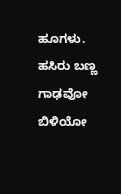ಹೂಗಳು. ಹಸಿರು ಬಣ್ಣ ಗಾಢವೋ ಬಿಳಿಯೋ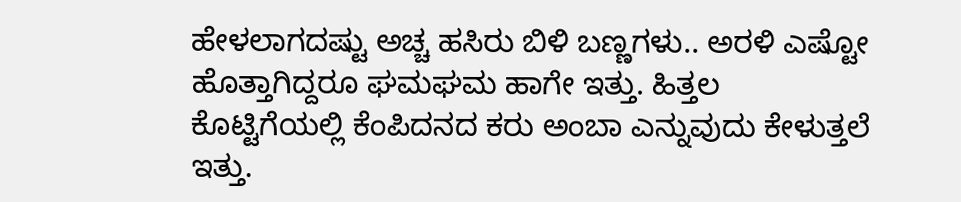ಹೇಳಲಾಗದಷ್ಟು ಅಚ್ಚ ಹಸಿರು ಬಿಳಿ ಬಣ್ಣಗಳು.. ಅರಳಿ ಎಷ್ಟೋ ಹೊತ್ತಾಗಿದ್ದರೂ ಘಮಘಮ ಹಾಗೇ ಇತ್ತು. ಹಿತ್ತಲ ಕೊಟ್ಟಿಗೆಯಲ್ಲಿ ಕೆಂಪಿದನದ ಕರು ಅಂಬಾ ಎನ್ನುವುದು ಕೇಳುತ್ತಲೆ ಇತ್ತು.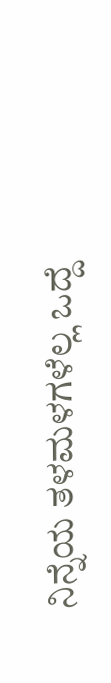ನಿನ್ನೆಯ ತಳಮಳಗಳೆಲ್ಲ ಒದ್ದೆ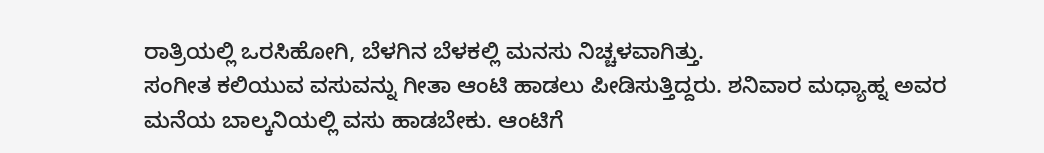ರಾತ್ರಿಯಲ್ಲಿ ಒರಸಿಹೋಗಿ, ಬೆಳಗಿನ ಬೆಳಕಲ್ಲಿ ಮನಸು ನಿಚ್ಚಳವಾಗಿತ್ತು.
ಸಂಗೀತ ಕಲಿಯುವ ವಸುವನ್ನು ಗೀತಾ ಆಂಟಿ ಹಾಡಲು ಪೀಡಿಸುತ್ತಿದ್ದರು. ಶನಿವಾರ ಮಧ್ಯಾಹ್ನ ಅವರ ಮನೆಯ ಬಾಲ್ಕನಿಯಲ್ಲಿ ವಸು ಹಾಡಬೇಕು. ಆಂಟಿಗೆ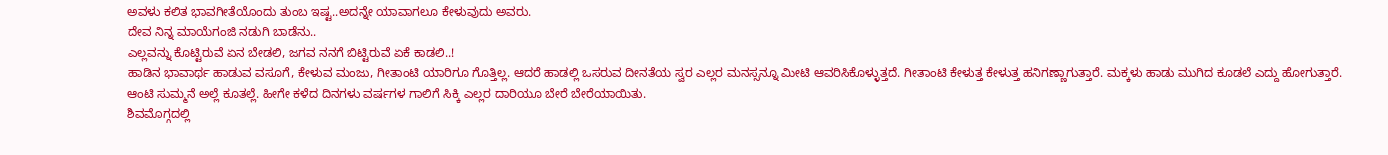ಅವಳು ಕಲಿತ ಭಾವಗೀತೆಯೊಂದು ತುಂಬ ಇಷ್ಟ..ಅದನ್ನೇ ಯಾವಾಗಲೂ ಕೇಳುವುದು ಅವರು.
ದೇವ ನಿನ್ನ ಮಾಯೆಗಂಜಿ ನಡುಗಿ ಬಾಡೆನು..
ಎಲ್ಲವನ್ನು ಕೊಟ್ಟಿರುವೆ ಏನ ಬೇಡಲಿ, ಜಗವ ನನಗೆ ಬಿಟ್ಟಿರುವೆ ಏಕೆ ಕಾಡಲಿ..!
ಹಾಡಿನ ಭಾವಾರ್ಥ ಹಾಡುವ ವಸೂಗೆ, ಕೇಳುವ ಮಂಜು, ಗೀತಾಂಟಿ ಯಾರಿಗೂ ಗೊತ್ತಿಲ್ಲ. ಆದರೆ ಹಾಡಲ್ಲಿ ಒಸರುವ ದೀನತೆಯ ಸ್ವರ ಎಲ್ಲರ ಮನಸ್ಸನ್ನೂ ಮೀಟಿ ಆವರಿಸಿಕೊಳ್ಳುತ್ತದೆ. ಗೀತಾಂಟಿ ಕೇಳುತ್ತ ಕೇಳುತ್ತ ಹನಿಗಣ್ಣಾಗುತ್ತಾರೆ. ಮಕ್ಕಳು ಹಾಡು ಮುಗಿದ ಕೂಡಲೆ ಎದ್ದು ಹೋಗುತ್ತಾರೆ. ಆಂಟಿ ಸುಮ್ಮನೆ ಅಲ್ಲೆ ಕೂತಲ್ಲೆ. ಹೀಗೇ ಕಳೆದ ದಿನಗಳು ವರ್ಷಗಳ ಗಾಲಿಗೆ ಸಿಕ್ಕಿ ಎಲ್ಲರ ದಾರಿಯೂ ಬೇರೆ ಬೇರೆಯಾಯಿತು.
ಶಿವಮೊಗ್ಗದಲ್ಲಿ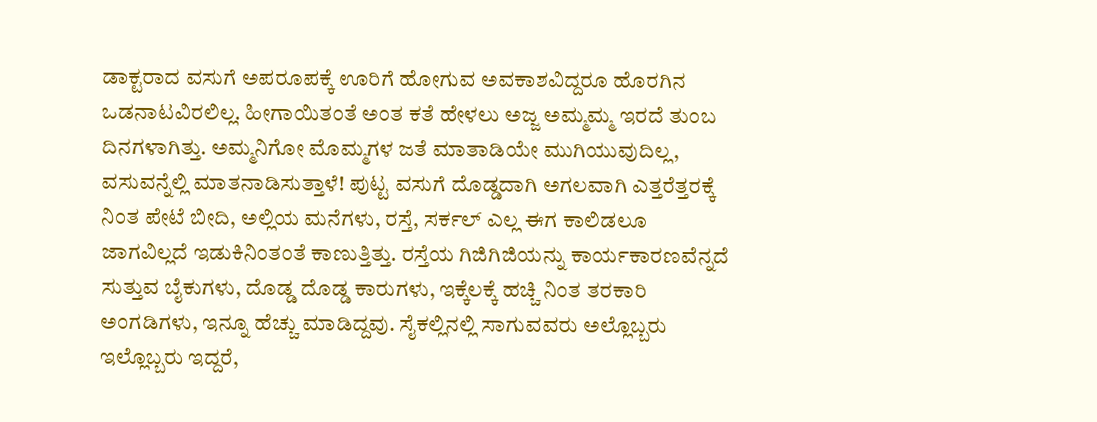ಡಾಕ್ಟರಾದ ವಸುಗೆ ಅಪರೂಪಕ್ಕೆ ಊರಿಗೆ ಹೋಗುವ ಅವಕಾಶವಿದ್ದರೂ ಹೊರಗಿನ ಒಡನಾಟವಿರಲಿಲ್ಲ. ಹೀಗಾಯಿತಂತೆ ಅಂತ ಕತೆ ಹೇಳಲು ಅಜ್ಜ ಅಮ್ಮಮ್ಮ ಇರದೆ ತುಂಬ ದಿನಗಳಾಗಿತ್ತು. ಅಮ್ಮನಿಗೋ ಮೊಮ್ಮಗಳ ಜತೆ ಮಾತಾಡಿಯೇ ಮುಗಿಯುವುದಿಲ್ಲ, ವಸುವನ್ನೆಲ್ಲಿ ಮಾತನಾಡಿಸುತ್ತಾಳೆ! ಪುಟ್ಟ ವಸುಗೆ ದೊಡ್ಡದಾಗಿ ಅಗಲವಾಗಿ ಎತ್ತರೆತ್ತರಕ್ಕೆ ನಿಂತ ಪೇಟೆ ಬೀದಿ, ಅಲ್ಲಿಯ ಮನೆಗಳು, ರಸ್ತೆ, ಸರ್ಕಲ್ ಎಲ್ಲ ಈಗ ಕಾಲಿಡಲೂ ಜಾಗವಿಲ್ಲದೆ ಇಡುಕಿನಿಂತಂತೆ ಕಾಣುತ್ತಿತ್ತು. ರಸ್ತೆಯ ಗಿಜಿಗಿಜಿಯನ್ನು ಕಾರ್ಯಕಾರಣವೆನ್ನದೆ ಸುತ್ತುವ ಬೈಕುಗಳು, ದೊಡ್ಡ ದೊಡ್ಡ ಕಾರುಗಳು, ಇಕ್ಕೆಲಕ್ಕೆ ಹಚ್ಚಿ ನಿಂತ ತರಕಾರಿ ಅಂಗಡಿಗಳು, ಇನ್ನೂ ಹೆಚ್ಚು ಮಾಡಿದ್ದವು. ಸೈಕಲ್ಲಿನಲ್ಲಿ ಸಾಗುವವರು ಅಲ್ಲೊಬ್ಬರು ಇಲ್ಲೊಬ್ಬರು ಇದ್ದರೆ,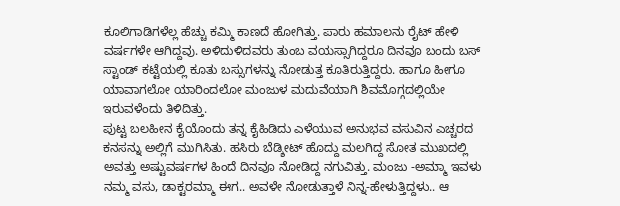ಕೂಲಿಗಾಡಿಗಳೆಲ್ಲ ಹೆಚ್ಚು ಕಮ್ಮಿ ಕಾಣದೆ ಹೋಗಿತ್ತು. ಪಾರು ಹಮಾಲನು ರೈಟ್ ಹೇಳಿ ವರ್ಷಗಳೇ ಆಗಿದ್ದವು. ಅಳಿದುಳಿದವರು ತುಂಬ ವಯಸ್ಸಾಗಿದ್ದರೂ ದಿನವೂ ಬಂದು ಬಸ್ ಸ್ಟಾಂಡ್ ಕಟ್ಟೆಯಲ್ಲಿ ಕೂತು ಬಸ್ಸುಗಳನ್ನು ನೋಡುತ್ತ ಕೂತಿರುತ್ತಿದ್ದರು. ಹಾಗೂ ಹೀಗೂ ಯಾವಾಗಲೋ ಯಾರಿಂದಲೋ ಮಂಜುಳ ಮದುವೆಯಾಗಿ ಶಿವಮೊಗ್ಗದಲ್ಲಿಯೇ ಇರುವಳೆಂದು ತಿಳಿದಿತ್ತು.
ಪುಟ್ಟ ಬಲಹೀನ ಕೈಯೊಂದು ತನ್ನ ಕೈಹಿಡಿದು ಎಳೆಯುವ ಅನುಭವ ವಸುವಿನ ಎಚ್ಚರದ ಕನಸನ್ನು ಅಲ್ಲಿಗೆ ಮುಗಿಸಿತು. ಹಸಿರು ಬೆಡ್ಶೀಟ್ ಹೊದ್ದು ಮಲಗಿದ್ದ ಸೋತ ಮುಖದಲ್ಲಿ ಅವತ್ತು ಅಷ್ಟುವರ್ಷಗಳ ಹಿಂದೆ ದಿನವೂ ನೋಡಿದ್ದ ನಗುವಿತ್ತು. ಮಂಜು -ಅಮ್ಮಾ ಇವಳು ನಮ್ಮ ವಸು, ಡಾಕ್ಟರಮ್ಮಾ ಈಗ.. ಅವಳೇ ನೋಡುತ್ತಾಳೆ ನಿನ್ನ-ಹೇಳುತ್ತಿದ್ದಳು.. ಆ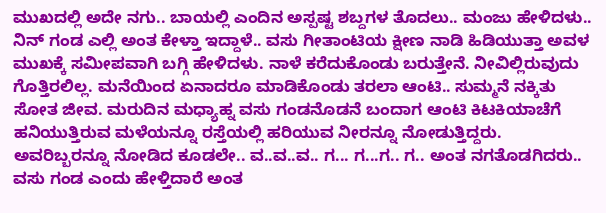ಮುಖದಲ್ಲಿ ಅದೇ ನಗು.. ಬಾಯಲ್ಲಿ ಎಂದಿನ ಅಸ್ಪಷ್ಟ ಶಬ್ದಗಳ ತೊದಲು.. ಮಂಜು ಹೇಳಿದಳು.. ನಿನ್ ಗಂಡ ಎಲ್ಲಿ ಅಂತ ಕೇಳ್ತಾ ಇದ್ದಾಳೆ.. ವಸು ಗೀತಾಂಟಿಯ ಕ್ಷೀಣ ನಾಡಿ ಹಿಡಿಯುತ್ತಾ ಅವಳ ಮುಖಕ್ಕೆ ಸಮೀಪವಾಗಿ ಬಗ್ಗಿ ಹೇಳಿದಳು. ನಾಳೆ ಕರೆದುಕೊಂಡು ಬರುತ್ತೇನೆ. ನೀವಿಲ್ಲಿರುವುದು ಗೊತ್ತಿರಲಿಲ್ಲ. ಮನೆಯಿಂದ ಏನಾದರೂ ಮಾಡಿಕೊಂಡು ತರಲಾ ಆಂಟಿ.. ಸುಮ್ಮನೆ ನಕ್ಕಿತು ಸೋತ ಜೀವ. ಮರುದಿನ ಮಧ್ಯಾಹ್ನ ವಸು ಗಂಡನೊಡನೆ ಬಂದಾಗ ಆಂಟಿ ಕಿಟಕಿಯಾಚೆಗೆ ಹನಿಯುತ್ತಿರುವ ಮಳೆಯನ್ನೂ ರಸ್ತೆಯಲ್ಲಿ ಹರಿಯುವ ನೀರನ್ನೂ ನೋಡುತ್ತಿದ್ದರು. ಅವರಿಬ್ಬರನ್ನೂ ನೋಡಿದ ಕೂಡಲೇ.. ವ..ವ..ವ.. ಗ... ಗ...ಗ.. ಗ.. ಅಂತ ನಗತೊಡಗಿದರು.. ವಸು ಗಂಡ ಎಂದು ಹೇಳ್ತಿದಾರೆ ಅಂತ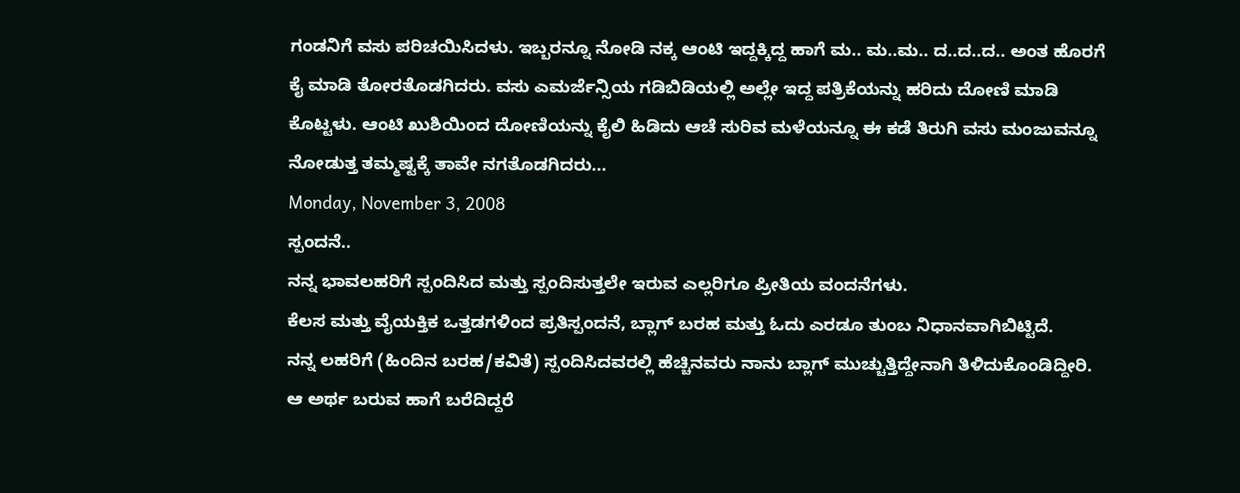ಗಂಡನಿಗೆ ವಸು ಪರಿಚಯಿಸಿದಳು. ಇಬ್ಬರನ್ನೂ ನೋಡಿ ನಕ್ಕ ಆಂಟಿ ಇದ್ದಕ್ಕಿದ್ದ ಹಾಗೆ ಮ.. ಮ..ಮ.. ದ..ದ..ದ.. ಅಂತ ಹೊರಗೆ ಕೈ ಮಾಡಿ ತೋರತೊಡಗಿದರು. ವಸು ಎಮರ್ಜೆನ್ಸಿಯ ಗಡಿಬಿಡಿಯಲ್ಲಿ ಅಲ್ಲೇ ಇದ್ದ ಪತ್ರಿಕೆಯನ್ನು ಹರಿದು ದೋಣಿ ಮಾಡಿ ಕೊಟ್ಟಳು. ಆಂಟಿ ಖುಶಿಯಿಂದ ದೋಣಿಯನ್ನು ಕೈಲಿ ಹಿಡಿದು ಆಚೆ ಸುರಿವ ಮಳೆಯನ್ನೂ ಈ ಕಡೆ ತಿರುಗಿ ವಸು ಮಂಜುವನ್ನೂ ನೋಡುತ್ತ ತಮ್ಮಷ್ಟಕ್ಕೆ ತಾವೇ ನಗತೊಡಗಿದರು...
Monday, November 3, 2008
ಸ್ಪಂದನೆ..
ನನ್ನ ಭಾವಲಹರಿಗೆ ಸ್ಪಂದಿಸಿದ ಮತ್ತು ಸ್ಪಂದಿಸುತ್ತಲೇ ಇರುವ ಎಲ್ಲರಿಗೂ ಪ್ರೀತಿಯ ವಂದನೆಗಳು.
ಕೆಲಸ ಮತ್ತು ವೈಯಕ್ತಿಕ ಒತ್ತಡಗಳಿಂದ ಪ್ರತಿಸ್ಪಂದನೆ, ಬ್ಲಾಗ್ ಬರಹ ಮತ್ತು ಓದು ಎರಡೂ ತುಂಬ ನಿಧಾನವಾಗಿಬಿಟ್ಟಿದೆ.
ನನ್ನ ಲಹರಿಗೆ (ಹಿಂದಿನ ಬರಹ/ಕವಿತೆ) ಸ್ಪಂದಿಸಿದವರಲ್ಲಿ ಹೆಚ್ಚಿನವರು ನಾನು ಬ್ಲಾಗ್ ಮುಚ್ಚುತ್ತಿದ್ದೇನಾಗಿ ತಿಳಿದುಕೊಂಡಿದ್ದೀರಿ. ಆ ಅರ್ಥ ಬರುವ ಹಾಗೆ ಬರೆದಿದ್ದರೆ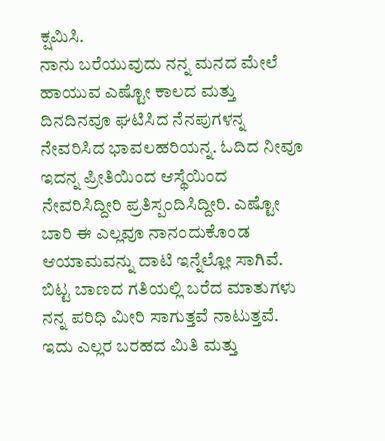ಕ್ಷಮಿಸಿ.
ನಾನು ಬರೆಯುವುದು ನನ್ನ ಮನದ ಮೇಲೆ ಹಾಯುವ ಎಷ್ಟೋ ಕಾಲದ ಮತ್ತು ದಿನದಿನವೂ ಘಟಿಸಿದ ನೆನಪುಗಳನ್ನ ನೇವರಿಸಿದ ಭಾವಲಹರಿಯನ್ನ. ಓದಿದ ನೀವೂ ಇದನ್ನ ಪ್ರೀತಿಯಿಂದ ಆಸ್ಥೆಯಿಂದ ನೇವರಿಸಿದ್ದೀರಿ ಪ್ರತಿಸ್ಪಂದಿಸಿದ್ದೀರಿ. ಎಷ್ಟೋ ಬಾರಿ ಈ ಎಲ್ಲವೂ ನಾನಂದುಕೊಂಡ ಆಯಾಮವನ್ನು ದಾಟಿ ಇನ್ನೆಲ್ಲೋ ಸಾಗಿವೆ. ಬಿಟ್ಟ ಬಾಣದ ಗತಿಯಲ್ಲಿ ಬರೆದ ಮಾತುಗಳು ನನ್ನ ಪರಿಧಿ ಮೀರಿ ಸಾಗುತ್ತವೆ ನಾಟುತ್ತವೆ. ಇದು ಎಲ್ಲರ ಬರಹದ ಮಿತಿ ಮತ್ತು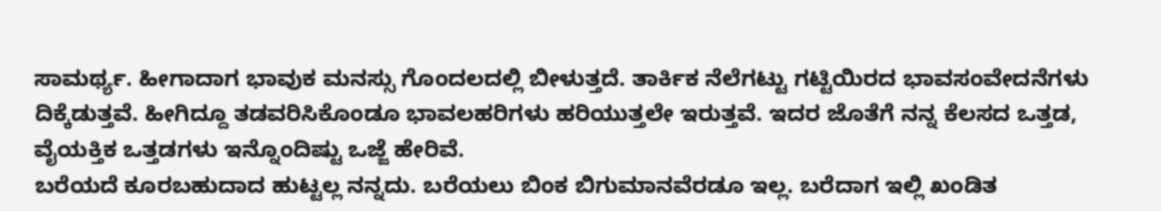ಸಾಮರ್ಥ್ಯ. ಹೀಗಾದಾಗ ಭಾವುಕ ಮನಸ್ಸು ಗೊಂದಲದಲ್ಲಿ ಬೀಳುತ್ತದೆ. ತಾರ್ಕಿಕ ನೆಲೆಗಟ್ಟು ಗಟ್ಟಿಯಿರದ ಭಾವಸಂವೇದನೆಗಳು ದಿಕ್ಕೆಡುತ್ತವೆ. ಹೀಗಿದ್ದೂ ತಡವರಿಸಿಕೊಂಡೂ ಭಾವಲಹರಿಗಳು ಹರಿಯುತ್ತಲೇ ಇರುತ್ತವೆ. ಇದರ ಜೊತೆಗೆ ನನ್ನ ಕೆಲಸದ ಒತ್ತಡ, ವೈಯಕ್ತಿಕ ಒತ್ತಡಗಳು ಇನ್ನೊಂದಿಷ್ಟು ಒಜ್ಜೆ ಹೇರಿವೆ.
ಬರೆಯದೆ ಕೂರಬಹುದಾದ ಹುಟ್ಟಲ್ಲ ನನ್ನದು. ಬರೆಯಲು ಬಿಂಕ ಬಿಗುಮಾನವೆರಡೂ ಇಲ್ಲ. ಬರೆದಾಗ ಇಲ್ಲಿ ಖಂಡಿತ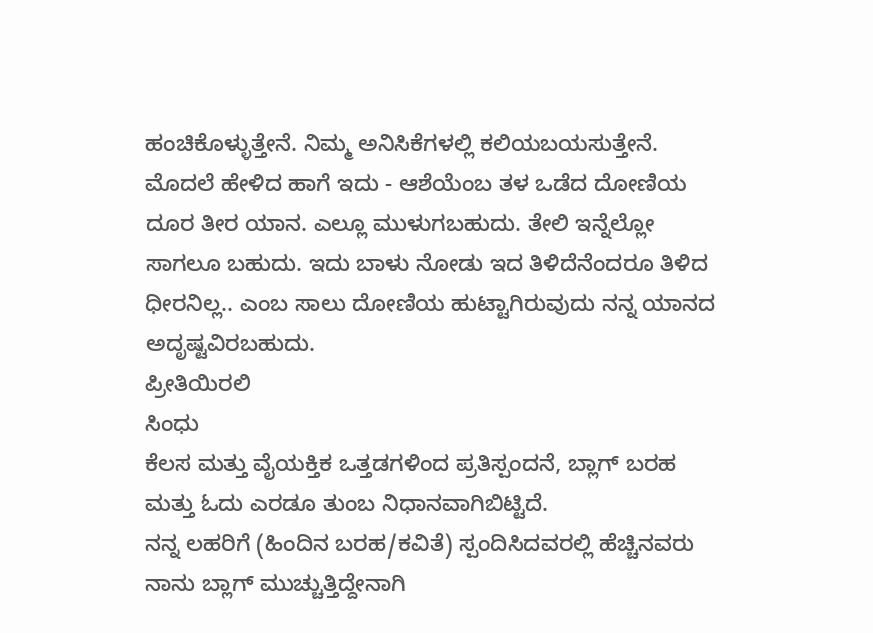ಹಂಚಿಕೊಳ್ಳುತ್ತೇನೆ. ನಿಮ್ಮ ಅನಿಸಿಕೆಗಳಲ್ಲಿ ಕಲಿಯಬಯಸುತ್ತೇನೆ.
ಮೊದಲೆ ಹೇಳಿದ ಹಾಗೆ ಇದು - ಆಶೆಯೆಂಬ ತಳ ಒಡೆದ ದೋಣಿಯ ದೂರ ತೀರ ಯಾನ. ಎಲ್ಲೂ ಮುಳುಗಬಹುದು. ತೇಲಿ ಇನ್ನೆಲ್ಲೋ ಸಾಗಲೂ ಬಹುದು. ಇದು ಬಾಳು ನೋಡು ಇದ ತಿಳಿದೆನೆಂದರೂ ತಿಳಿದ ಧೀರನಿಲ್ಲ.. ಎಂಬ ಸಾಲು ದೋಣಿಯ ಹುಟ್ಟಾಗಿರುವುದು ನನ್ನ ಯಾನದ ಅದೃಷ್ಟವಿರಬಹುದು.
ಪ್ರೀತಿಯಿರಲಿ
ಸಿಂಧು
ಕೆಲಸ ಮತ್ತು ವೈಯಕ್ತಿಕ ಒತ್ತಡಗಳಿಂದ ಪ್ರತಿಸ್ಪಂದನೆ, ಬ್ಲಾಗ್ ಬರಹ ಮತ್ತು ಓದು ಎರಡೂ ತುಂಬ ನಿಧಾನವಾಗಿಬಿಟ್ಟಿದೆ.
ನನ್ನ ಲಹರಿಗೆ (ಹಿಂದಿನ ಬರಹ/ಕವಿತೆ) ಸ್ಪಂದಿಸಿದವರಲ್ಲಿ ಹೆಚ್ಚಿನವರು ನಾನು ಬ್ಲಾಗ್ ಮುಚ್ಚುತ್ತಿದ್ದೇನಾಗಿ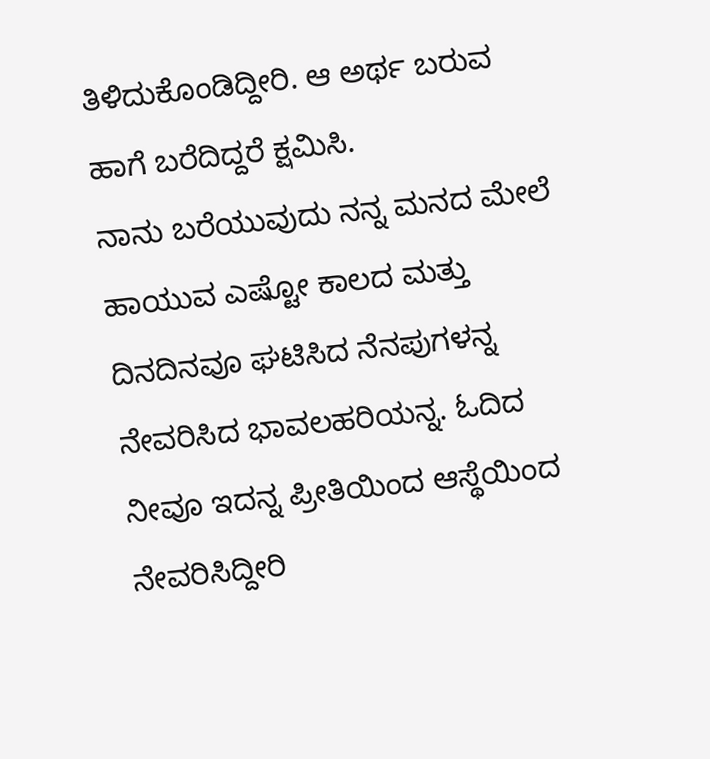ತಿಳಿದುಕೊಂಡಿದ್ದೀರಿ. ಆ ಅರ್ಥ ಬರುವ ಹಾಗೆ ಬರೆದಿದ್ದರೆ ಕ್ಷಮಿಸಿ.
ನಾನು ಬರೆಯುವುದು ನನ್ನ ಮನದ ಮೇಲೆ ಹಾಯುವ ಎಷ್ಟೋ ಕಾಲದ ಮತ್ತು ದಿನದಿನವೂ ಘಟಿಸಿದ ನೆನಪುಗಳನ್ನ ನೇವರಿಸಿದ ಭಾವಲಹರಿಯನ್ನ. ಓದಿದ ನೀವೂ ಇದನ್ನ ಪ್ರೀತಿಯಿಂದ ಆಸ್ಥೆಯಿಂದ ನೇವರಿಸಿದ್ದೀರಿ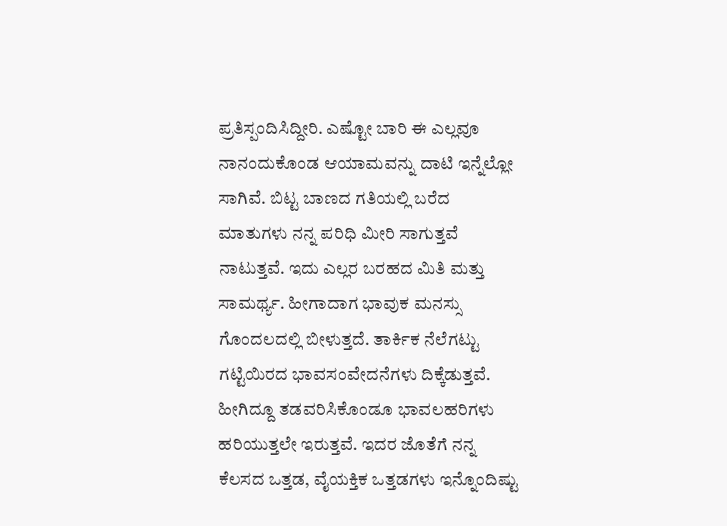ಪ್ರತಿಸ್ಪಂದಿಸಿದ್ದೀರಿ. ಎಷ್ಟೋ ಬಾರಿ ಈ ಎಲ್ಲವೂ ನಾನಂದುಕೊಂಡ ಆಯಾಮವನ್ನು ದಾಟಿ ಇನ್ನೆಲ್ಲೋ ಸಾಗಿವೆ. ಬಿಟ್ಟ ಬಾಣದ ಗತಿಯಲ್ಲಿ ಬರೆದ ಮಾತುಗಳು ನನ್ನ ಪರಿಧಿ ಮೀರಿ ಸಾಗುತ್ತವೆ ನಾಟುತ್ತವೆ. ಇದು ಎಲ್ಲರ ಬರಹದ ಮಿತಿ ಮತ್ತು ಸಾಮರ್ಥ್ಯ. ಹೀಗಾದಾಗ ಭಾವುಕ ಮನಸ್ಸು ಗೊಂದಲದಲ್ಲಿ ಬೀಳುತ್ತದೆ. ತಾರ್ಕಿಕ ನೆಲೆಗಟ್ಟು ಗಟ್ಟಿಯಿರದ ಭಾವಸಂವೇದನೆಗಳು ದಿಕ್ಕೆಡುತ್ತವೆ. ಹೀಗಿದ್ದೂ ತಡವರಿಸಿಕೊಂಡೂ ಭಾವಲಹರಿಗಳು ಹರಿಯುತ್ತಲೇ ಇರುತ್ತವೆ. ಇದರ ಜೊತೆಗೆ ನನ್ನ ಕೆಲಸದ ಒತ್ತಡ, ವೈಯಕ್ತಿಕ ಒತ್ತಡಗಳು ಇನ್ನೊಂದಿಷ್ಟು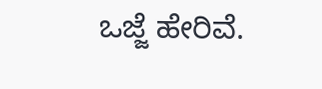ಒಜ್ಜೆ ಹೇರಿವೆ.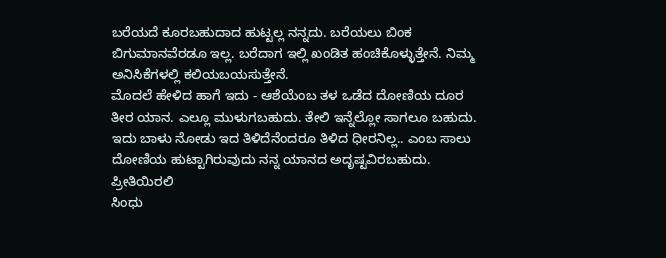ಬರೆಯದೆ ಕೂರಬಹುದಾದ ಹುಟ್ಟಲ್ಲ ನನ್ನದು. ಬರೆಯಲು ಬಿಂಕ ಬಿಗುಮಾನವೆರಡೂ ಇಲ್ಲ. ಬರೆದಾಗ ಇಲ್ಲಿ ಖಂಡಿತ ಹಂಚಿಕೊಳ್ಳುತ್ತೇನೆ. ನಿಮ್ಮ ಅನಿಸಿಕೆಗಳಲ್ಲಿ ಕಲಿಯಬಯಸುತ್ತೇನೆ.
ಮೊದಲೆ ಹೇಳಿದ ಹಾಗೆ ಇದು - ಆಶೆಯೆಂಬ ತಳ ಒಡೆದ ದೋಣಿಯ ದೂರ ತೀರ ಯಾನ. ಎಲ್ಲೂ ಮುಳುಗಬಹುದು. ತೇಲಿ ಇನ್ನೆಲ್ಲೋ ಸಾಗಲೂ ಬಹುದು. ಇದು ಬಾಳು ನೋಡು ಇದ ತಿಳಿದೆನೆಂದರೂ ತಿಳಿದ ಧೀರನಿಲ್ಲ.. ಎಂಬ ಸಾಲು ದೋಣಿಯ ಹುಟ್ಟಾಗಿರುವುದು ನನ್ನ ಯಾನದ ಅದೃಷ್ಟವಿರಬಹುದು.
ಪ್ರೀತಿಯಿರಲಿ
ಸಿಂಧು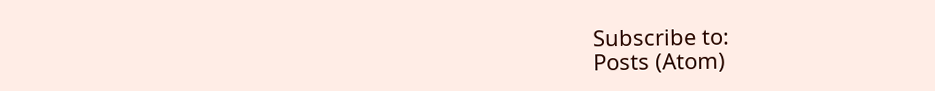Subscribe to:
Posts (Atom)